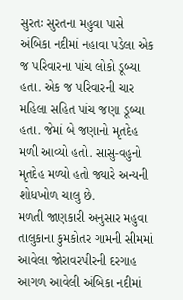સુરતઃ સુરતના મહુવા પાસે અંબિકા નદીમાં નહાવા પડેલા એક જ પરિવારના પાંચ લોકો ડૂબ્યા હતા. એક જ પરિવારની ચાર મહિલા સહિત પાંચ જણા ડૂબ્યા હતા. જેમાં બે જણાનો મૃતદેહ મળી આવ્યો હતો. સાસુ-વહુનો મૃતદેહ મળ્યો હતો જ્યારે અન્યની શોધખોળ ચાલુ છે.
મળતી જાણકારી અનુસાર મહુવા તાલુકાના કુમકોતર ગામની સીમમાં આવેલા જોરાવરપીરની દરગાહ આગળ આવેલી અંબિકા નદીમાં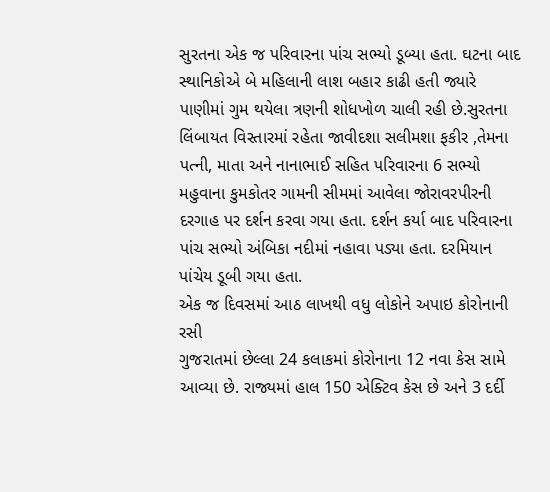સુરતના એક જ પરિવારના પાંચ સભ્યો ડૂબ્યા હતા. ઘટના બાદ સ્થાનિકોએ બે મહિલાની લાશ બહાર કાઢી હતી જ્યારે પાણીમાં ગુમ થયેલા ત્રણની શોધખોળ ચાલી રહી છે.સુરતના લિંબાયત વિસ્તારમાં રહેતા જાવીદશા સલીમશા ફકીર ,તેમના પત્ની, માતા અને નાનાભાઈ સહિત પરિવારના 6 સભ્યો મહુવાના કુમકોતર ગામની સીમમાં આવેલા જોરાવરપીરની દરગાહ પર દર્શન કરવા ગયા હતા. દર્શન કર્યા બાદ પરિવારના પાંચ સભ્યો અંબિકા નદીમાં નહાવા પડ્યા હતા. દરમિયાન પાંચેય ડૂબી ગયા હતા.
એક જ દિવસમાં આઠ લાખથી વધુ લોકોને અપાઇ કોરોનાની રસી
ગુજરાતમાં છેલ્લા 24 કલાકમાં કોરોનાના 12 નવા કેસ સામે આવ્યા છે. રાજ્યમાં હાલ 150 એક્ટિવ કેસ છે અને 3 દર્દી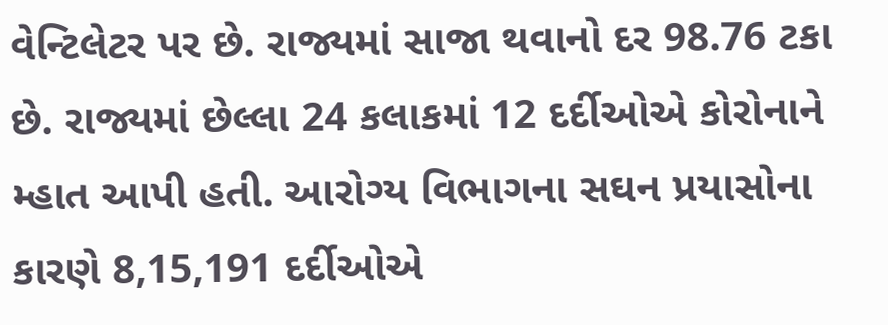વેન્ટિલેટર પર છે. રાજ્યમાં સાજા થવાનો દર 98.76 ટકા છે. રાજ્યમાં છેલ્લા 24 કલાકમાં 12 દર્દીઓએ કોરોનાને મ્હાત આપી હતી. આરોગ્ય વિભાગના સઘન પ્રયાસોના કારણે 8,15,191 દર્દીઓએ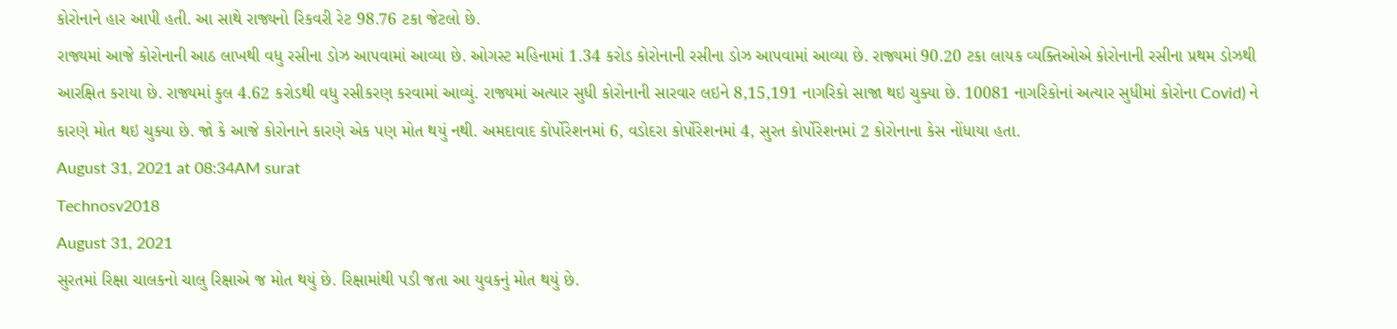કોરોનાને હાર આપી હતી. આ સાથે રાજ્યનો રિકવરી રેટ 98.76 ટકા જેટલો છે.
રાજ્યમાં આજે કોરોનાની આઠ લાખથી વધુ રસીના ડોઝ આપવામાં આવ્યા છે. ઓગસ્ટ મહિનામાં 1.34 કરોડ કોરોનાની રસીના ડોઝ આપવામાં આવ્યા છે. રાજ્યમાં 90.20 ટકા લાયક વ્યક્તિઓએ કોરોનાની રસીના પ્રથમ ડોઝથી આરક્ષિત કરાયા છે. રાજ્યમાં કુલ 4.62 કરોડથી વધુ રસીકરણ કરવામાં આવ્યું. રાજ્યમાં અત્યાર સુધી કોરોનાની સારવાર લઇને 8,15,191 નાગરિકો સાજા થઇ ચુક્યા છે. 10081 નાગરિકોનાં અત્યાર સુધીમાં કોરોના Covid) ને કારણે મોત થઇ ચુક્યા છે. જો કે આજે કોરોનાને કારણે એક પણ મોત થયું નથી. અમદાવાદ કોર્પોરેશનમાં 6, વડોદરા કોર્પોરેશનમાં 4, સુરત કોર્પોરેશનમાં 2 કોરોનાના કેસ નોંધાયા હતા.
August 31, 2021 at 08:34AM surat
Technosv2018
August 31, 2021
સુરતમાં રિક્ષા ચાલકનો ચાલુ રિક્ષાએ જ મોત થયું છે. રિક્ષામાંથી પડી જતા આ યુવકનું મોત થયું છે.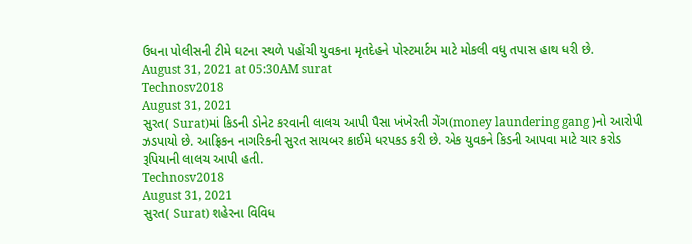ઉધના પોલીસની ટીમે ઘટના સ્થળે પહોંચી યુવકના મૃતદેહને પોસ્ટમાર્ટમ માટે મોકલી વધુ તપાસ હાથ ધરી છે.
August 31, 2021 at 05:30AM surat
Technosv2018
August 31, 2021
સુરત( Surat)માં કિડની ડોનેટ કરવાની લાલચ આપી પૈસા ખંખેરતી ગેંગ(money laundering gang )નો આરોપી ઝડપાયો છે. આફ્રિકન નાગરિકની સુરત સાયબર ક્રાઈમે ધરપકડ કરી છે. એક યુવકને કિડની આપવા માટે ચાર કરોડ રૂપિયાની લાલચ આપી હતી.
Technosv2018
August 31, 2021
સુરત( Surat) શહેરના વિવિધ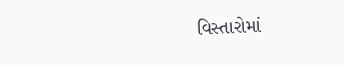વિસ્તારોમાં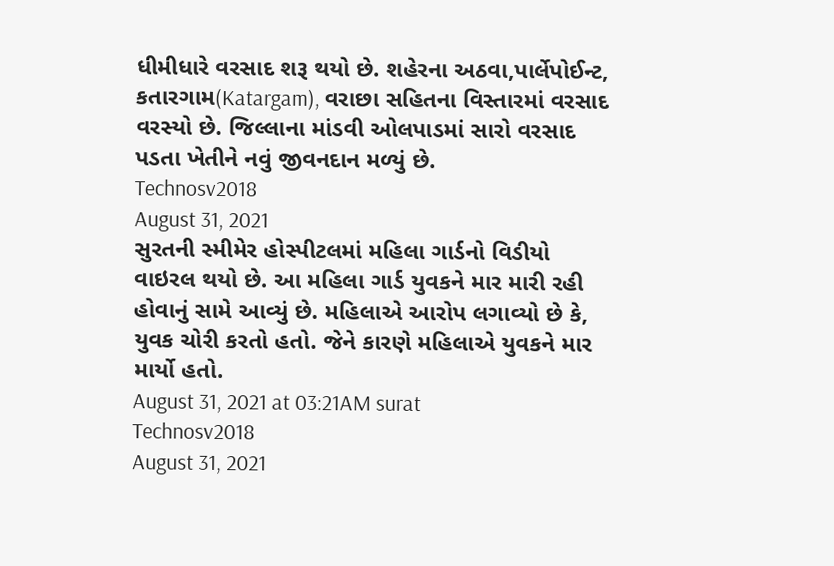ધીમીધારે વરસાદ શરૂ થયો છે. શહેરના અઠવા,પાર્લેપોઈન્ટ, કતારગામ(Katargam), વરાછા સહિતના વિસ્તારમાં વરસાદ વરસ્યો છે. જિલ્લાના માંડવી ઓલપાડમાં સારો વરસાદ પડતા ખેતીને નવું જીવનદાન મળ્યું છે.
Technosv2018
August 31, 2021
સુરતની સ્મીમેર હોસ્પીટલમાં મહિલા ગાર્ડનો વિડીયો વાઇરલ થયો છે. આ મહિલા ગાર્ડ યુવકને માર મારી રહી હોવાનું સામે આવ્યું છે. મહિલાએ આરોપ લગાવ્યો છે કે, યુવક ચોરી કરતો હતો. જેને કારણે મહિલાએ યુવકને માર માર્યો હતો.
August 31, 2021 at 03:21AM surat
Technosv2018
August 31, 2021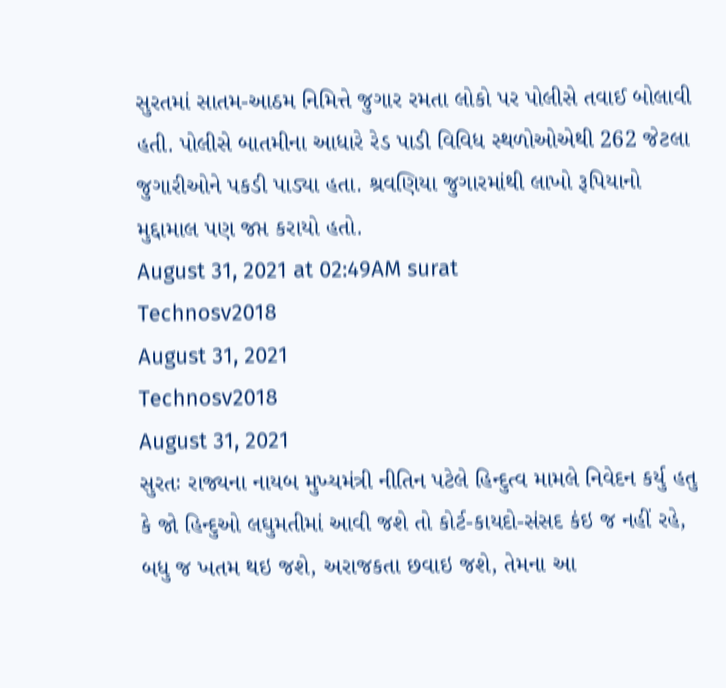સુરતમાં સાતમ-આઠમ નિમિત્તે જુગાર રમતા લોકો પર પોલીસે તવાઈ બોલાવી હતી. પોલીસે બાતમીના આધારે રેડ પાડી વિવિધ સ્થળોઓએથી 262 જેટલા જુગારીઓને પકડી પાડ્યા હતા. શ્રવણિયા જુગારમાંથી લાખો રૂપિયાનો મુદ્દામાલ પણ જપ્ત કરાયો હતો.
August 31, 2021 at 02:49AM surat
Technosv2018
August 31, 2021
Technosv2018
August 31, 2021
સુરતઃ રાજ્યના નાયબ મુખ્યમંત્રી નીતિન પટેલે હિન્દુત્વ મામલે નિવેદન કર્યુ હતુ કે જો હિન્દુઓ લઘુમતીમાં આવી જશે તો કોર્ટ-કાયદો-સંસદ કંઇ જ નહીં રહે, બધુ જ ખતમ થઇ જશે, અરાજકતા છવાઇ જશે, તેમના આ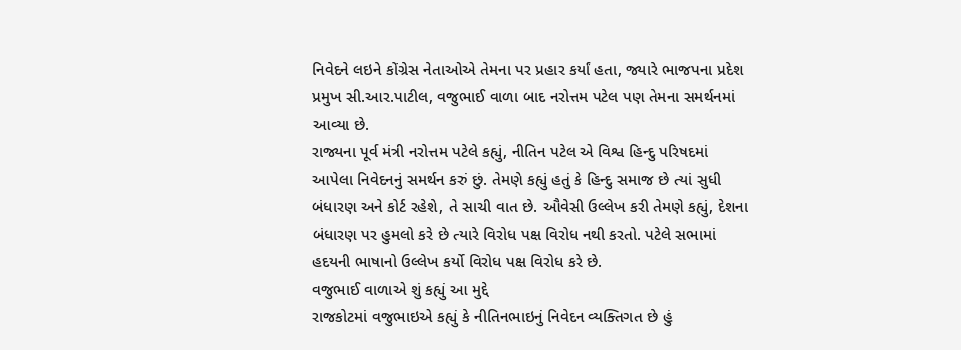નિવેદને લઇને કોંગ્રેસ નેતાઓએ તેમના પર પ્રહાર કર્યાં હતા, જ્યારે ભાજપના પ્રદેશ પ્રમુખ સી.આર.પાટીલ, વજુભાઈ વાળા બાદ નરોત્તમ પટેલ પણ તેમના સમર્થનમાં આવ્યા છે.
રાજ્યના પૂર્વ મંત્રી નરોત્તમ પટેલે કહ્યું, નીતિન પટેલ એ વિશ્વ હિન્દુ પરિષદમાં આપેલા નિવેદનનું સમર્થન કરું છું. તેમણે કહ્યું હતું કે હિન્દુ સમાજ છે ત્યાં સુધી બંધારણ અને કોર્ટ રહેશે, તે સાચી વાત છે. ઔવેસી ઉલ્લેખ કરી તેમણે કહ્યું, દેશના બંધારણ પર હુમલો કરે છે ત્યારે વિરોધ પક્ષ વિરોધ નથી કરતો. પટેલે સભામાં હદયની ભાષાનો ઉલ્લેખ કર્યો વિરોધ પક્ષ વિરોધ કરે છે.
વજુભાઈ વાળાએ શું કહ્યું આ મુદ્દે
રાજકોટમાં વજુભાઇએ કહ્યું કે નીતિનભાઇનું નિવેદન વ્યક્તિગત છે હું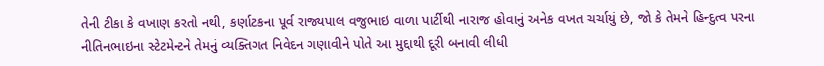તેની ટીકા કે વખાણ કરતો નથી, કર્ણાટકના પૂર્વ રાજ્યપાલ વજુભાઇ વાળા પાર્ટીથી નારાજ હોવાનું અનેક વખત ચર્ચાયું છે, જો કે તેમને હિન્દુત્વ પરના નીતિનભાઇના સ્ટેટમેન્ટને તેમનું વ્યક્તિગત નિવેદન ગણાવીને પોતે આ મુદ્દાથી દૂરી બનાવી લીધી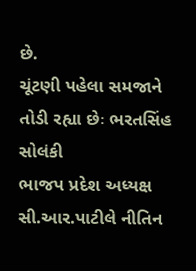છે.
ચૂંટણી પહેલા સમજાને તોડી રહ્યા છેઃ ભરતસિંહ સોલંકી
ભાજપ પ્રદેશ અધ્યક્ષ સી.આર.પાટીલે નીતિન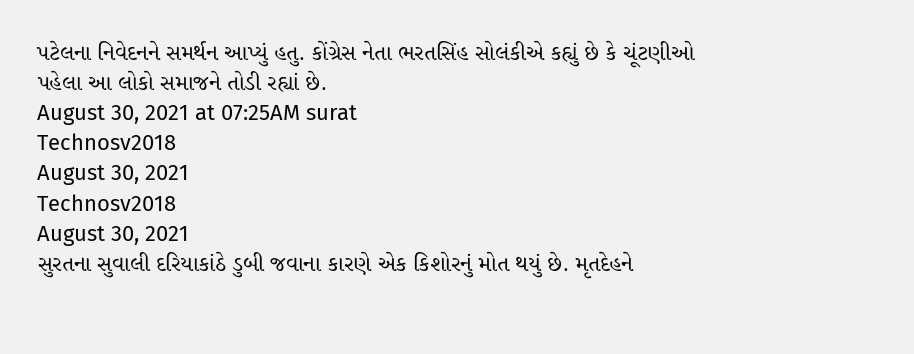પટેલના નિવેદનને સમર્થન આપ્યું હતુ. કોંગ્રેસ નેતા ભરતસિંહ સોલંકીએ કહ્યું છે કે ચૂંટણીઓ પહેલા આ લોકો સમાજને તોડી રહ્યાં છે.
August 30, 2021 at 07:25AM surat
Technosv2018
August 30, 2021
Technosv2018
August 30, 2021
સુરતના સુવાલી દરિયાકાંઠે ડુબી જવાના કારણે એક કિશોરનું મોત થયું છે. મૃતદેહને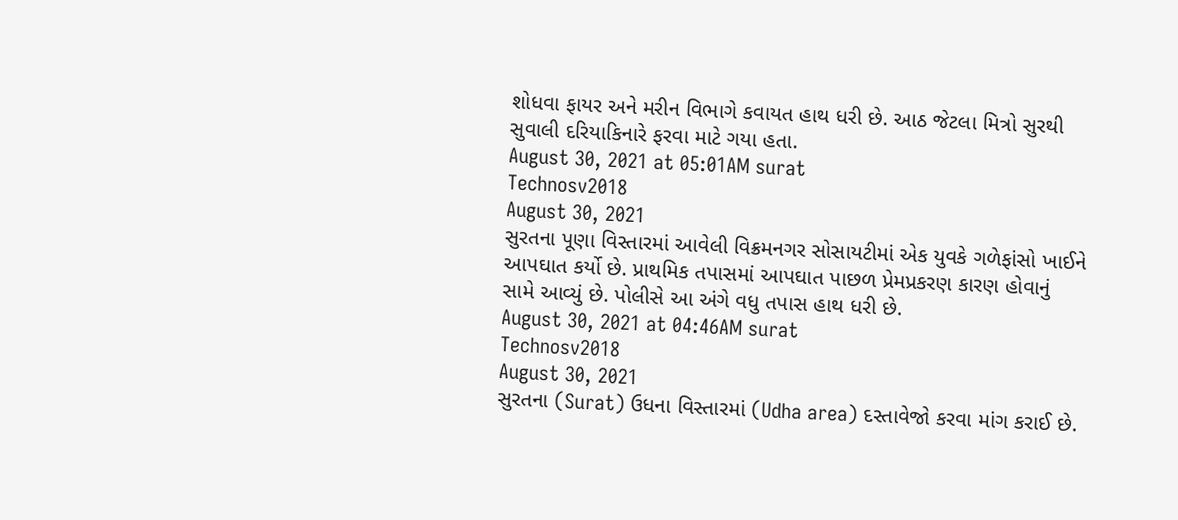શોધવા ફાયર અને મરીન વિભાગે કવાયત હાથ ધરી છે. આઠ જેટલા મિત્રો સુરથી સુવાલી દરિયાકિનારે ફરવા માટે ગયા હતા.
August 30, 2021 at 05:01AM surat
Technosv2018
August 30, 2021
સુરતના પૂણા વિસ્તારમાં આવેલી વિક્રમનગર સોસાયટીમાં એક યુવકે ગળેફાંસો ખાઈને આપઘાત કર્યો છે. પ્રાથમિક તપાસમાં આપઘાત પાછળ પ્રેમપ્રકરણ કારણ હોવાનું સામે આવ્યું છે. પોલીસે આ અંગે વધુ તપાસ હાથ ધરી છે.
August 30, 2021 at 04:46AM surat
Technosv2018
August 30, 2021
સુરતના (Surat) ઉધના વિસ્તારમાં (Udha area) દસ્તાવેજો કરવા માંગ કરાઈ છે.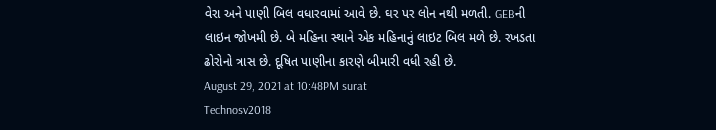વેરા અને પાણી બિલ વધારવામાં આવે છે. ઘર પર લોન નથી મળતી. GEBની લાઇન જોખમી છે. બે મહિના સ્થાને એક મહિનાનું લાઇટ બિલ મળે છે. રખડતા ઢોરોનો ત્રાસ છે. દૂષિત પાણીના કારણે બીમારી વધી રહી છે.
August 29, 2021 at 10:48PM surat
Technosv2018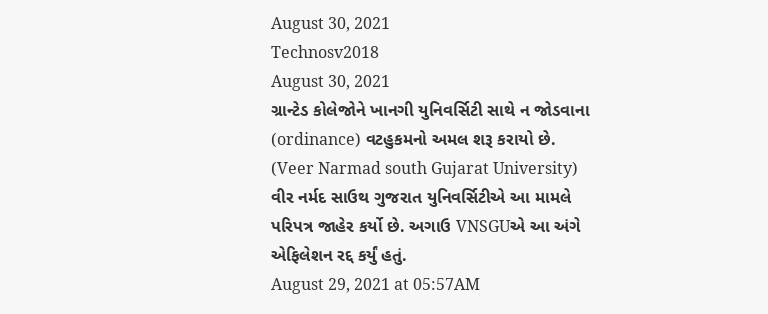August 30, 2021
Technosv2018
August 30, 2021
ગ્રાન્ટેડ કોલેજોને ખાનગી યુનિવર્સિટી સાથે ન જોડવાના (ordinance) વટહુકમનો અમલ શરૂ કરાયો છે. (Veer Narmad south Gujarat University) વીર નર્મદ સાઉથ ગુજરાત યુનિવર્સિટીએ આ મામલે પરિપત્ર જાહેર કર્યો છે. અગાઉ VNSGUએ આ અંગે એફિલેશન રદ્દ કર્યું હતું.
August 29, 2021 at 05:57AM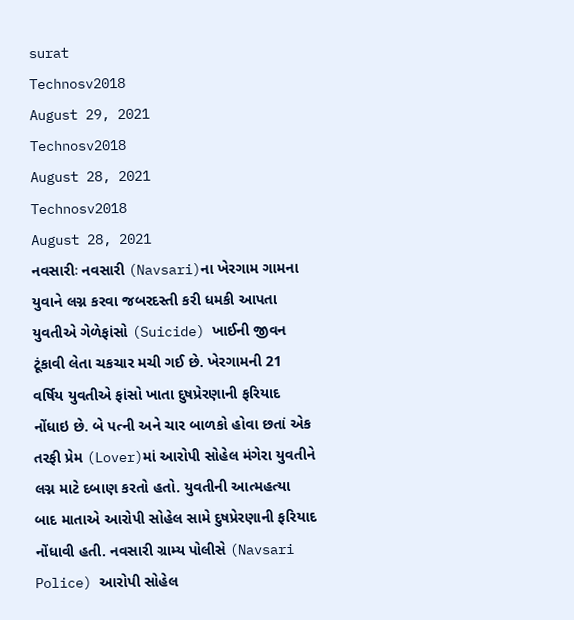surat
Technosv2018
August 29, 2021
Technosv2018
August 28, 2021
Technosv2018
August 28, 2021
નવસારીઃ નવસારી (Navsari)ના ખેરગામ ગામના યુવાને લગ્ન કરવા જબરદસ્તી કરી ધમકી આપતા યુવતીએ ગેળેફાંસો (Suicide) ખાઈની જીવન ટૂંકાવી લેતા ચકચાર મચી ગઈ છે. ખેરગામની 21 વર્ષિય યુવતીએ ફાંસો ખાતા દુષપ્રેરણાની ફરિયાદ નોંધાઇ છે. બે પત્ની અને ચાર બાળકો હોવા છતાં એક તરફી પ્રેમ (Lover)માં આરોપી સોહેલ મંગેરા યુવતીને લગ્ન માટે દબાણ કરતો હતો. યુવતીની આત્મહત્યા બાદ માતાએ આરોપી સોહેલ સામે દુષપ્રેરણાની ફરિયાદ નોંધાવી હતી. નવસારી ગ્રામ્ય પોલીસે (Navsari Police) આરોપી સોહેલ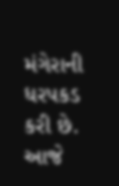મંગેરાની ધરપકડ કરી છે.
આજે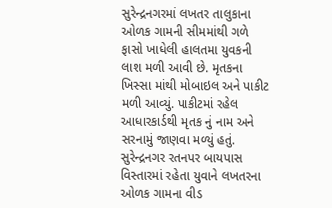સુરેન્દ્રનગરમાં લખતર તાલુકાના ઓળક ગામની સીમમાંથી ગળે ફાસો ખાધેલી હાલતમા યુવકની લાશ મળી આવી છે. મૃતકના ખિસ્સા માંથી મોબાઇલ અને પાકીટ મળી આવ્યું. પાકીટમાં રહેલ આધારકાર્ડથી મૃતક નું નામ અને સરનામું જાણવા મળ્યું હતું. સુરેન્દ્રનગર રતનપર બાયપાસ વિસ્તારમાં રહેતા યુવાને લખતરના ઓળક ગામના વીડ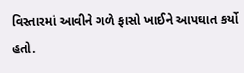વિસ્તારમાં આવીને ગળે ફાસો ખાઈને આપઘાત કર્યો હતો.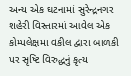અન્ય એક ઘટનામાં સુરેન્દ્રનગર શહેરી વિસ્તારમાં આવેલ એક કોમ્પલેક્ષમા વકીલ દ્વારા બાળકી પર સૃષ્ટિ વિરુદ્ધનું કૃત્ય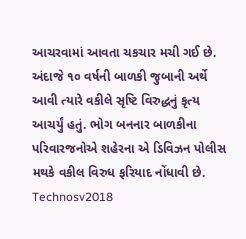આચરવામાં આવતા ચકચાર મચી ગઈ છે. અંદાજે ૧૦ વર્ષની બાળકી જુબાની અર્થે આવી ત્યારે વકીલે સૃષ્ટિ વિરુદ્ધનું કૃત્ય આચર્યું હતું. ભોગ બનનાર બાળકીના પરિવારજનોએ શહેરના એ ડિવિઝન પોલીસ મથકે વકીલ વિરુધ ફરિયાદ નોંધાવી છે.
Technosv2018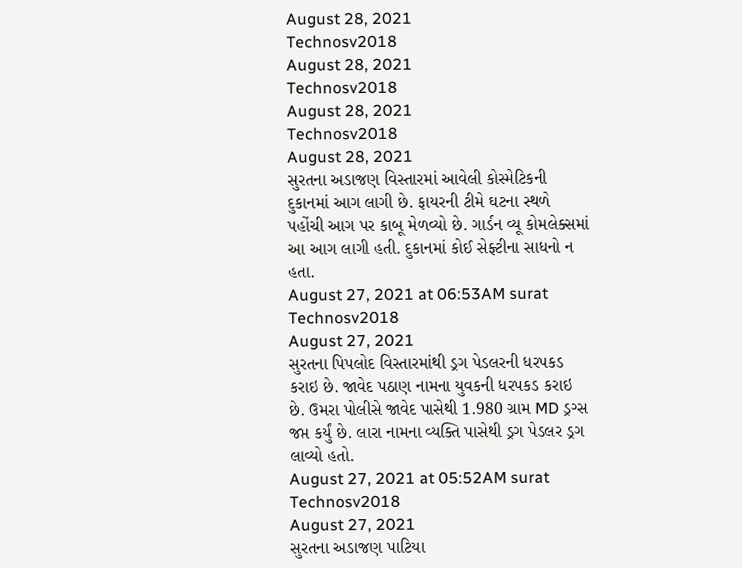August 28, 2021
Technosv2018
August 28, 2021
Technosv2018
August 28, 2021
Technosv2018
August 28, 2021
સુરતના અડાજણ વિસ્તારમાં આવેલી કોસ્મેટિકની દુકાનમાં આગ લાગી છે. ફાયરની ટીમે ઘટના સ્થળે પહોંચી આગ પર કાબૂ મેળવ્યો છે. ગાર્ડન વ્યૂ કોમલેક્સમાં આ આગ લાગી હતી. દુકાનમાં કોઈ સેફ્ટીના સાધનો ન હતા.
August 27, 2021 at 06:53AM surat
Technosv2018
August 27, 2021
સુરતના પિપલોદ વિસ્તારમાંથી ડ્રગ પેડલરની ધરપકડ કરાઇ છે. જાવેદ પઠાણ નામના યુવકની ધરપકડ કરાઇ છે. ઉમરા પોલીસે જાવેદ પાસેથી 1.980 ગ્રામ MD ડ્રગ્સ જપ્ત કર્યું છે. લારા નામના વ્યક્તિ પાસેથી ડ્રગ પેડલર ડ્રગ લાવ્યો હતો.
August 27, 2021 at 05:52AM surat
Technosv2018
August 27, 2021
સુરતના અડાજણ પાટિયા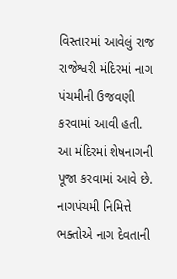વિસ્તારમાં આવેલું રાજ રાજેશ્વરી મંદિરમાં નાગ પંચમીની ઉજવણી કરવામાં આવી હતી. આ મંદિરમાં શેષનાગની પૂજા કરવામાં આવે છે. નાગપંચમી નિમિત્તે ભક્તોએ નાગ દેવતાની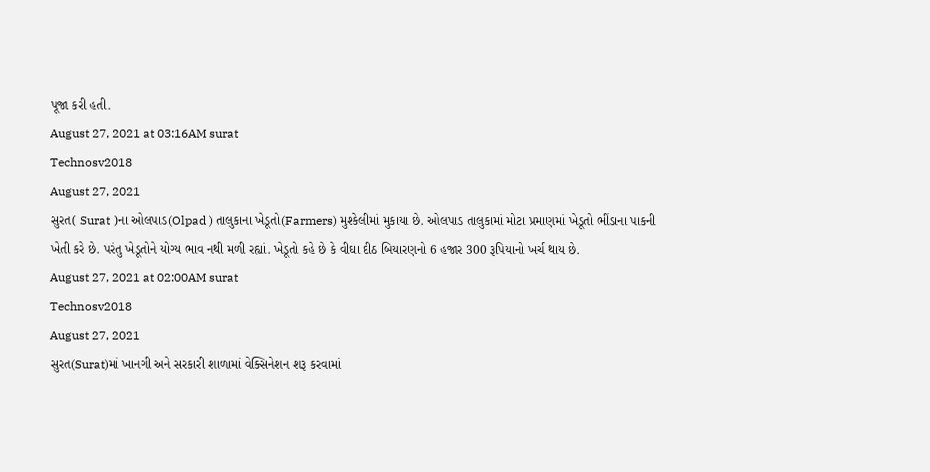પૂજા કરી હતી.
August 27, 2021 at 03:16AM surat
Technosv2018
August 27, 2021
સુરત( Surat )ના ઓલપાડ(Olpad ) તાલુકાના ખેડૂતો(Farmers) મુશ્કેલીમાં મુકાયા છે. ઓલપાડ તાલુકામાં મોટા પ્રમાણમાં ખેડૂતો ભીંડાના પાકની ખેતી કરે છે. પરંતુ ખેડૂતોને યોગ્ય ભાવ નથી મળી રહ્યાં. ખેડૂતો કહે છે કે વીઘા દીઠ બિયારણનો 6 હજાર 300 રૂપિયાનો ખર્ચ થાય છે.
August 27, 2021 at 02:00AM surat
Technosv2018
August 27, 2021
સુરત(Surat)માં ખાનગી અને સરકારી શાળામાં વેક્સિનેશન શરૂ કરવામાં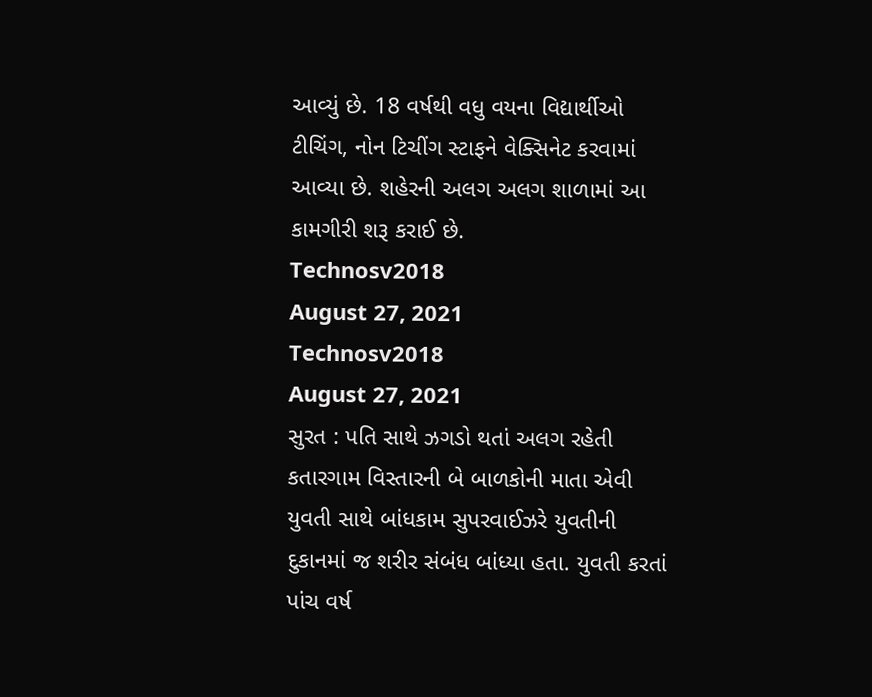આવ્યું છે. 18 વર્ષથી વધુ વયના વિદ્યાર્થીઓ ટીચિંગ, નોન ટિચીંગ સ્ટાફને વેક્સિનેટ કરવામાં આવ્યા છે. શહેરની અલગ અલગ શાળામાં આ કામગીરી શરૂ કરાઈ છે.
Technosv2018
August 27, 2021
Technosv2018
August 27, 2021
સુરત : પતિ સાથે ઝગડો થતાં અલગ રહેતી કતારગામ વિસ્તારની બે બાળકોની માતા એવી યુવતી સાથે બાંધકામ સુપરવાઈઝરે યુવતીની દુકાનમાં જ શરીર સંબંધ બાંધ્યા હતા. યુવતી કરતાં પાંચ વર્ષ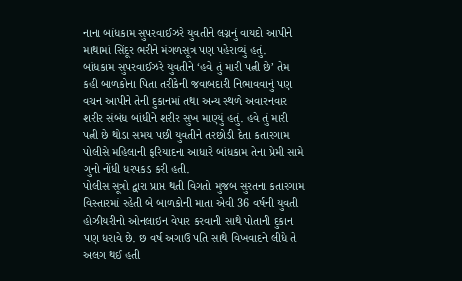નાના બાંધકામ સુપરવાઈઝરે યુવતીને લગ્નનું વાયદો આપીને માથામાં સિંદૂર ભરીને મંગળસૂત્ર પણ પહેરાવ્યું હતું.
બાંધકામ સુપરવાઈઝરે યુવતીને ‘હવે તું મારી પત્ની છે’ તેમ કહી બાળકોના પિતા તરીકેની જવાબદારી નિભાવવાનું પણ વચન આપીને તેની દુકાનમાં તથા અન્ય સ્થળે અવારનવાર શરીર સંબંધ બાંધીને શરીર સુખ માણ્યું હતું. હવે તું મારી પત્ની છે થોડા સમય પછી યુવતીને તરછોડી દેતા કતારગામ પોલીસે મહિલાની ફરિયાદના આધારે બાંધકામ તેના પ્રેમી સામે ગુનો નોંધી ધરપકડ કરી હતી.
પોલીસ સૂત્રો દ્વારા પ્રાપ્ત થતી વિગતો મુજબ સુરતના કતારગામ વિસ્તારમાં રહેતી બે બાળકોની માતા એવી 36 વર્ષની યુવતી હોઝીયરીનો ઓનલાઇન વેપાર કરવાની સાથે પોતાની દુકાન પણ ધરાવે છે. છ વર્ષ અગાઉ પતિ સાથે વિખવાદને લીધે તે અલગ થઈ હતી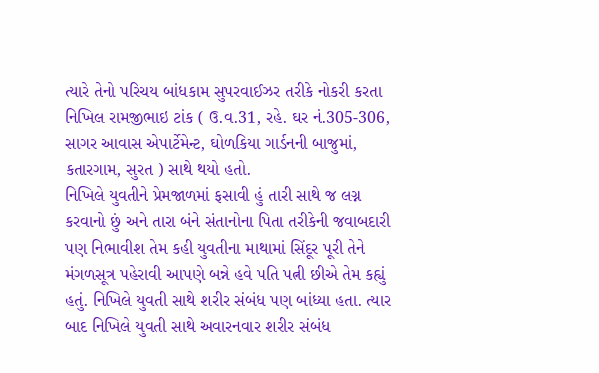ત્યારે તેનો પરિચય બાંધકામ સુપરવાઈઝર તરીકે નોકરી કરતા નિખિલ રામજીભાઇ ટાંક ( ઉ.વ.31, રહે. ઘર નં.305-306, સાગર આવાસ એપાર્ટેમેન્ટ, ઘોળકિયા ગાર્ડનની બાજુમાં, કતારગામ, સુરત ) સાથે થયો હતો.
નિખિલે યુવતીને પ્રેમજાળમાં ફસાવી હું તારી સાથે જ લગ્ન કરવાનો છું અને તારા બંને સંતાનોના પિતા તરીકેની જવાબદારી પણ નિભાવીશ તેમ કહી યુવતીના માથામાં સિંદૂર પૂરી તેને મંગળસૂત્ર પહેરાવી આપણે બન્ને હવે પતિ પત્ની છીએ તેમ કહ્યું હતું. નિખિલે યુવતી સાથે શરીર સંબંધ પણ બાંધ્યા હતા. ત્યાર બાદ નિખિલે યુવતી સાથે અવારનવાર શરીર સંબંધ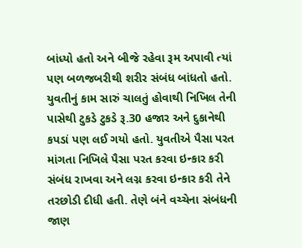બાંધ્યો હતો અને બીજે રહેવા રૂમ અપાવી ત્યાં પણ બળજબરીથી શરીર સંબંધ બાંધતો હતો.
યુવતીનું કામ સારું ચાલતું હોવાથી નિખિલ તેની પાસેથી ટુકડે ટુકડે રૂ.30 હજાર અને દુકાનેથી કપડાં પણ લઈ ગયો હતો. યુવતીએ પૈસા પરત માંગતા નિખિલે પૈસા પરત કરવા ઇન્કાર કરી સંબંધ રાખવા અને લગ્ન કરવા ઇન્કાર કરી તેને તરછોડી દીધી હતી. તેણે બંને વચ્ચેના સંબંધની જાણ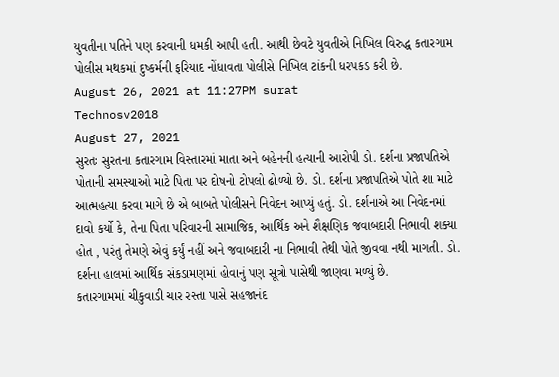યુવતીના પતિને પણ કરવાની ધમકી આપી હતી. આથી છેવટે યુવતીએ નિખિલ વિરુદ્ધ કતારગામ પોલીસ મથકમાં દુષ્કર્મની ફરિયાદ નોંધાવતા પોલીસે નિખિલ ટાંકની ધરપકડ કરી છે.
August 26, 2021 at 11:27PM surat
Technosv2018
August 27, 2021
સુરતઃ સુરતના કતારગામ વિસ્તારમાં માતા અને બહેનની હત્યાની આરોપી ડો. દર્શના પ્રજાપતિએ પોતાની સમસ્યાઓ માટે પિતા પર દોષનો ટોપલો ઢોળ્યો છે. ડો. દર્શના પ્રજાપતિએ પોતે શા માટે આત્મહત્યા કરવા માગે છે એ બાબતે પોલીસને નિવેદન આપ્યું હતું. ડો. દર્શનાએ આ નિવેદનમાં દાવો કર્યો કે, તેના પિતા પરિવારની સામાજિક, આર્થિક અને શૈક્ષણિક જવાબદારી નિભાવી શક્યા હોત , પરંતુ તેમણે એવું કર્યું નહીં અને જવાબદારી ના નિભાવી તેથી પોતે જીવવા નથી માગતી. ડો. દર્શના હાલમાં આર્થિક સંકડામણમાં હોવાનું પણ સૂત્રો પાસેથી જાણવા મળ્યું છે.
કતારગામમાં ચીકુવાડી ચાર રસ્તા પાસે સહજાનંદ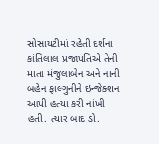સોસાયટીમાં રહેતી દર્શના કાંતિલાલ પ્રજાપતિએ તેની માતા મંજુલાબેન અને નાની બહેન ફાલ્ગુનીને ઇન્જેક્શન આપી હત્યા કરી નાંખી હતી. ત્યાર બાદ ડો.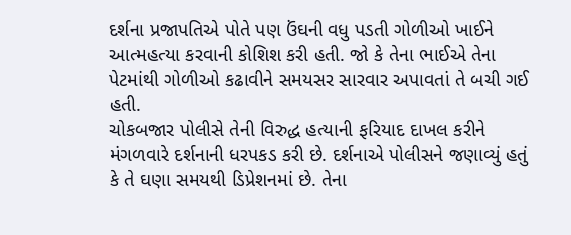દર્શના પ્રજાપતિએ પોતે પણ ઉંઘની વધુ પડતી ગોળીઓ ખાઈને આત્મહત્યા કરવાની કોશિશ કરી હતી. જો કે તેના ભાઈએ તેના પેટમાંથી ગોળીઓ કઢાવીને સમયસર સારવાર અપાવતાં તે બચી ગઈ હતી.
ચોકબજાર પોલીસે તેની વિરુદ્ધ હત્યાની ફરિયાદ દાખલ કરીને મંગળવારે દર્શનાની ધરપકડ કરી છે. દર્શનાએ પોલીસને જણાવ્યું હતું કે તે ઘણા સમયથી ડિપ્રેશનમાં છે. તેના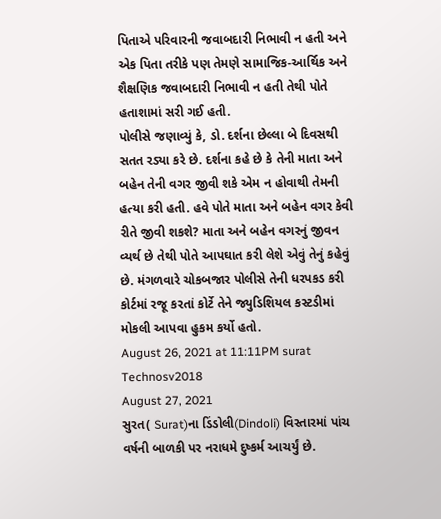પિતાએ પરિવારની જવાબદારી નિભાવી ન હતી અને એક પિતા તરીકે પણ તેમણે સામાજિક-આર્થિક અને શૈક્ષણિક જવાબદારી નિભાવી ન હતી તેથી પોતે હતાશામાં સરી ગઈ હતી.
પોલીસે જણાવ્યું કે, ડો. દર્શના છેલ્લા બે દિવસથી સતત રડ્યા કરે છે. દર્શના કહે છે કે તેની માતા અને બહેન તેની વગર જીવી શકે એમ ન હોવાથી તેમની હત્યા કરી હતી. હવે પોતે માતા અને બહેન વગર કેવી રીતે જીવી શકશે? માતા અને બહેન વગરનું જીવન વ્યર્થ છે તેથી પોતે આપઘાત કરી લેશે એવું તેનું કહેવું છે. મંગળવારે ચોકબજાર પોલીસે તેની ધરપકડ કરી કોર્ટમાં રજૂ કરતાં કોર્ટે તેને જ્યુડિશિયલ કસ્ટડીમાં મોકલી આપવા હુકમ કર્યો હતો.
August 26, 2021 at 11:11PM surat
Technosv2018
August 27, 2021
સુરત( Surat)ના ડિંડોલી(Dindoli) વિસ્તારમાં પાંચ વર્ષની બાળકી પર નરાધમે દુષ્કર્મ આચર્યું છે.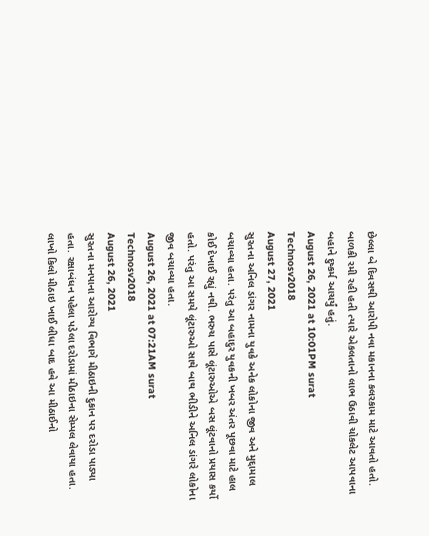છેલ્લા બે દિવસથી આરોપી નવા મકાનના કલરકામ માટે આવતો હતો. બાળકી રમી રહી હતી ત્યારે એકલતાનો લાભ ઉઠાવી ચોકલેટ આપવાના બહાને દુષ્કર્મ આચર્યું હતું.
August 26, 2021 at 10:01PM surat
Technosv2018
August 27, 2021
સુરતના અનિલ ડાંગર નામના યુવકે અનેક લોકોના જીવ અને મુદ્દામાલ બચાવ્યા હતા. પરંતુ આ બહાદુર યુવકની ખબર અંતર પૂછવા માટે હાલ કોઈ દેખાઈ રહ્યું નથી. ભરુચ પાસે લૂંટારુઓએ બસ લૂંટવાનો પ્રયાસ કર્યો હતો. પરંતુ આ સમયે લૂંટારુઓ સાથે બાથ ભીડીને અનિલ ડાંગરે લોકોના જીવ બચાવ્યા હતા.
August 26, 2021 at 07:21AM surat
Technosv2018
August 26, 2021
સુરતના મનપાના આરોગ્ય વિભાગે મીઠાઇની દુકાન પર દરોડા પાડ્યા હતા. રક્ષાબંધન પહેલા પડેલા દરોડામાં મીઠાઇના સેમ્પલ લેવાયા હતા. લાખો કિલો મીઠાઇ ખાઈ લીધા બાદ હવે આ મીઠાઈનો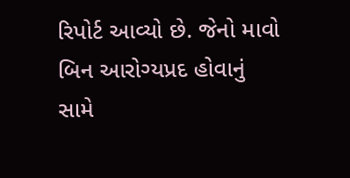રિપોર્ટ આવ્યો છે. જેનો માવો બિન આરોગ્યપ્રદ હોવાનું સામે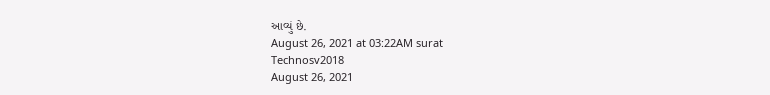આવ્યું છે.
August 26, 2021 at 03:22AM surat
Technosv2018
August 26, 2021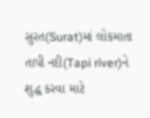સુરત(Surat)માં લોકમાતા તાપી નદી(Tapi river)ને શુદ્ધ કરવા માટે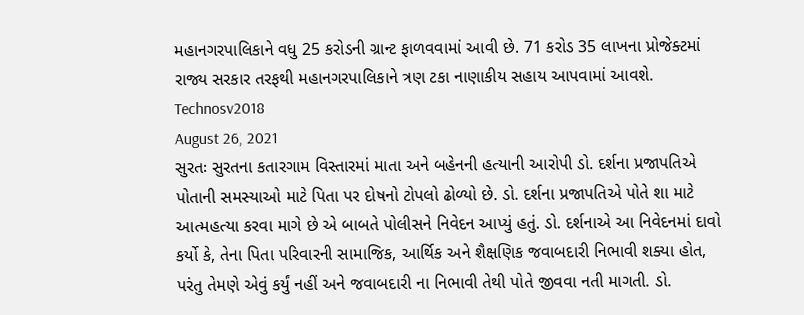મહાનગરપાલિકાને વધુ 25 કરોડની ગ્રાન્ટ ફાળવવામાં આવી છે. 71 કરોડ 35 લાખના પ્રોજેક્ટમાં રાજ્ય સરકાર તરફથી મહાનગરપાલિકાને ત્રણ ટકા નાણાકીય સહાય આપવામાં આવશે.
Technosv2018
August 26, 2021
સુરતઃ સુરતના કતારગામ વિસ્તારમાં માતા અને બહેનની હત્યાની આરોપી ડો. દર્શના પ્રજાપતિએ પોતાની સમસ્યાઓ માટે પિતા પર દોષનો ટોપલો ઢોળ્યો છે. ડો. દર્શના પ્રજાપતિએ પોતે શા માટે આત્મહત્યા કરવા માગે છે એ બાબતે પોલીસને નિવેદન આપ્યું હતું. ડો. દર્શનાએ આ નિવેદનમાં દાવો કર્યો કે, તેના પિતા પરિવારની સામાજિક, આર્થિક અને શૈક્ષણિક જવાબદારી નિભાવી શક્યા હોત, પરંતુ તેમણે એવું કર્યું નહીં અને જવાબદારી ના નિભાવી તેથી પોતે જીવવા નતી માગતી. ડો.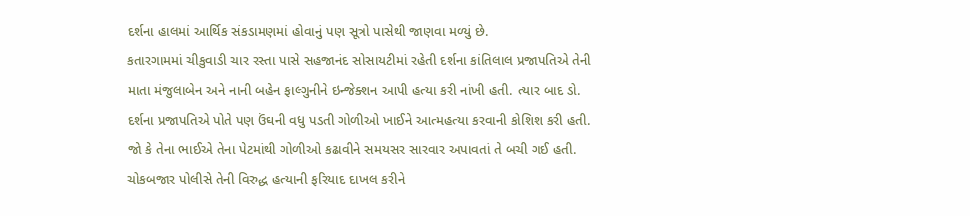દર્શના હાલમાં આર્થિક સંકડામણમાં હોવાનું પણ સૂત્રો પાસેથી જાણવા મળ્યું છે.
કતારગામમાં ચીકુવાડી ચાર રસ્તા પાસે સહજાનંદ સોસાયટીમાં રહેતી દર્શના કાંતિલાલ પ્રજાપતિએ તેની માતા મંજુલાબેન અને નાની બહેન ફાલ્ગુનીને ઇન્જેક્શન આપી હત્યા કરી નાંખી હતી. ત્યાર બાદ ડો. દર્શના પ્રજાપતિએ પોતે પણ ઉંઘની વધુ પડતી ગોળીઓ ખાઈને આત્મહત્યા કરવાની કોશિશ કરી હતી. જો કે તેના ભાઈએ તેના પેટમાંથી ગોળીઓ કઢાવીને સમયસર સારવાર અપાવતાં તે બચી ગઈ હતી.
ચોકબજાર પોલીસે તેની વિરુદ્ધ હત્યાની ફરિયાદ દાખલ કરીને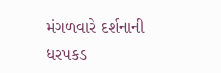મંગળવારે દર્શનાની ધરપકડ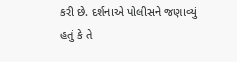કરી છે. દર્શનાએ પોલીસને જણાવ્યું હતું કે તે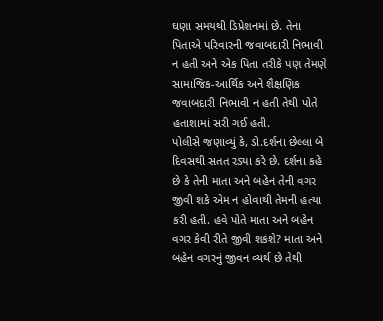ઘણા સમયથી ડિપ્રેશનમાં છે. તેના પિતાએ પરિવારની જવાબદારી નિભાવી ન હતી અને એક પિતા તરીકે પણ તેમણે સામાજિક-આર્થિક અને શૈક્ષણિક જવાબદારી નિભાવી ન હતી તેથી પોતે હતાશામાં સરી ગઈ હતી.
પોલીસે જણાવ્યું કે, ડો.દર્શના છેલ્લા બે દિવસથી સતત રડ્યા કરે છે. દર્શના કહે છે કે તેની માતા અને બહેન તેની વગર જીવી શકે એમ ન હોવાથી તેમની હત્યા કરી હતી. હવે પોતે માતા અને બહેન વગર કેવી રીતે જીવી શકશે? માતા અને બહેન વગરનું જીવન વ્યર્થ છે તેથી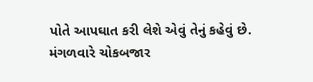પોતે આપઘાત કરી લેશે એવું તેનું કહેવું છે. મંગળવારે ચોકબજાર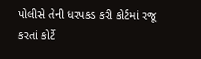પોલીસે તેની ધરપકડ કરી કોર્ટમાં રજૂ કરતાં કોર્ટે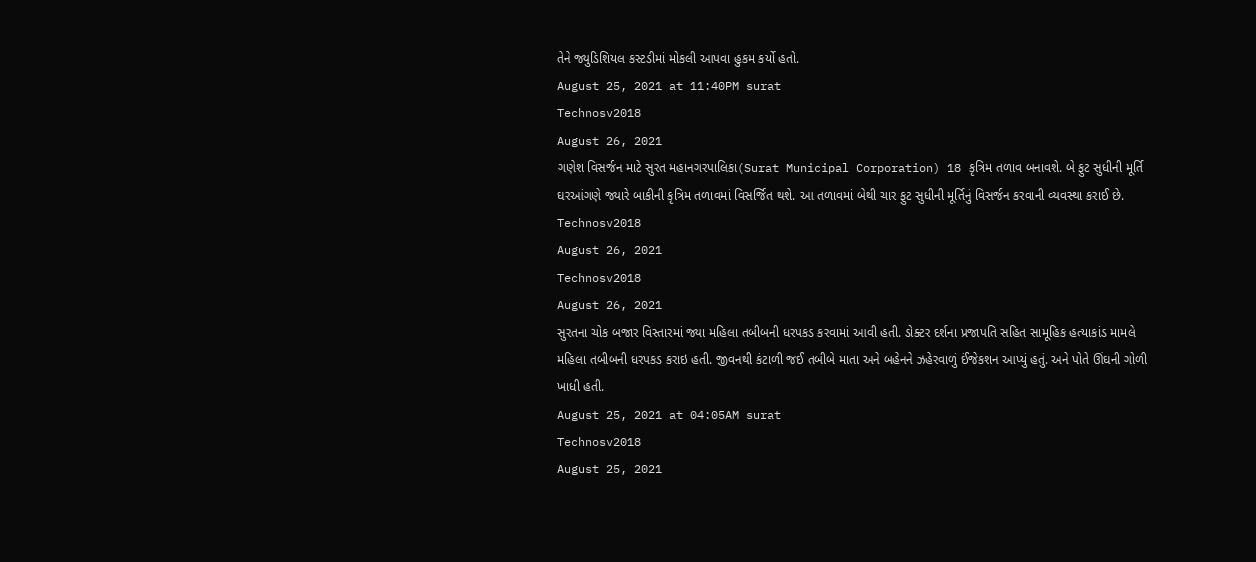તેને જ્યુડિશિયલ કસ્ટડીમાં મોકલી આપવા હુકમ કર્યો હતો.
August 25, 2021 at 11:40PM surat
Technosv2018
August 26, 2021
ગણેશ વિસર્જન માટે સુરત મહાનગરપાલિકા(Surat Municipal Corporation) 18 કૃત્રિમ તળાવ બનાવશે. બે ફુટ સુધીની મૂર્તિ ઘરઆંગણે જ્યારે બાકીની કૃત્રિમ તળાવમાં વિસર્જિત થશે. આ તળાવમાં બેથી ચાર ફુટ સુધીની મૂર્તિનું વિસર્જન કરવાની વ્યવસ્થા કરાઈ છે.
Technosv2018
August 26, 2021
Technosv2018
August 26, 2021
સુરતના ચોક બજાર વિસ્તારમાં જ્યા મહિલા તબીબની ધરપકડ કરવામાં આવી હતી. ડોક્ટર દર્શના પ્રજાપતિ સહિત સામૂહિક હત્યાકાંડ મામલે મહિલા તબીબની ધરપકડ કરાઇ હતી. જીવનથી કંટાળી જઈ તબીબે માતા અને બહેનને ઝહેરવાળું ઈંજેકશન આપ્યું હતું. અને પોતે ઊંઘની ગોળી ખાધી હતી.
August 25, 2021 at 04:05AM surat
Technosv2018
August 25, 2021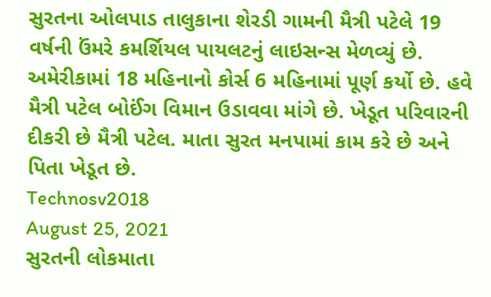સુરતના ઓલપાડ તાલુકાના શેરડી ગામની મૈત્રી પટેલે 19 વર્ષની ઉંમરે કમર્શિયલ પાયલટનું લાઇસન્સ મેળવ્યું છે. અમેરીકામાં 18 મહિનાનો કોર્સ 6 મહિનામાં પૂર્ણ કર્યો છે. હવે મૈત્રી પટેલ બોઈંગ વિમાન ઉડાવવા માંગે છે. ખેડૂત પરિવારની દીકરી છે મૈત્રી પટેલ. માતા સુરત મનપામાં કામ કરે છે અને પિતા ખેડૂત છે.
Technosv2018
August 25, 2021
સુરતની લોકમાતા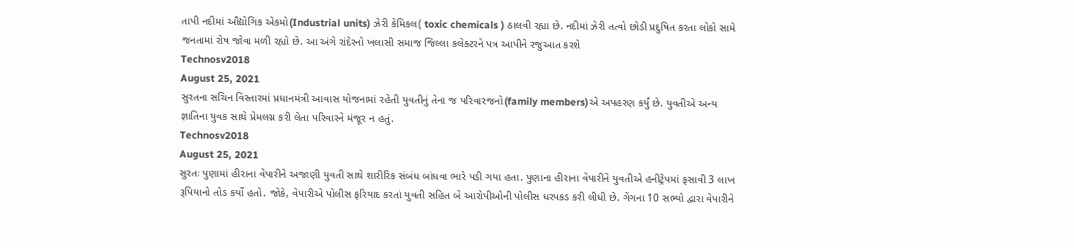તાપી નદીમાં ઔદ્યોગિક એકમો(Industrial units) ઝેરી કેમિકલ( toxic chemicals ) ઠાલવી રહ્યા છે. નદીમાં ઝેરી તત્વો છોડી પ્રદુષિત કરતા લોકો સામે જનતામાં રોષ જોવા મળી રહ્યો છે. આ અંગે રાંદેરનો ખલાસી સમાજ જિલ્લા કલેક્ટરને પત્ર આપીને રજુઆત કરશે
Technosv2018
August 25, 2021
સુરતના સચિન વિસ્તારમાં પ્રધાનમંત્રી આવાસ યોજનામાં રહેતી યુવતીનું તેના જ પરિવારજનો(family members)એ અપહરણ કર્યું છે. યુવતીએ અન્ય જ્ઞાતિના યુવક સાથે પ્રેમલગ્ન કરી લેતા પરિવારને મંજૂર ન હતું.
Technosv2018
August 25, 2021
સુરતઃ પુણામાં હીરાના વેપારીને અજાણી યુવતી સાથે શારીરિક સંબંધ બાંધવા ભારે પડી ગયા હતા. પુણાના હીરાના વેપારીને યુવતીએ હનીટ્રેપમાં ફસાવી 3 લાખ રૂપિયાનો તોડ કર્યો હતો. જોકે, વેપારીએ પોલીસ ફરિયાદ કરતાં યુવતી સહિત બે આરોપીઓની પોલીસ ધરપકડ કરી લીધી છે. ગેંગના 10 સભ્યો દ્વારા વેપારીને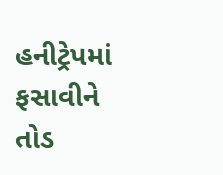હનીટ્રેપમાં ફસાવીને તોડ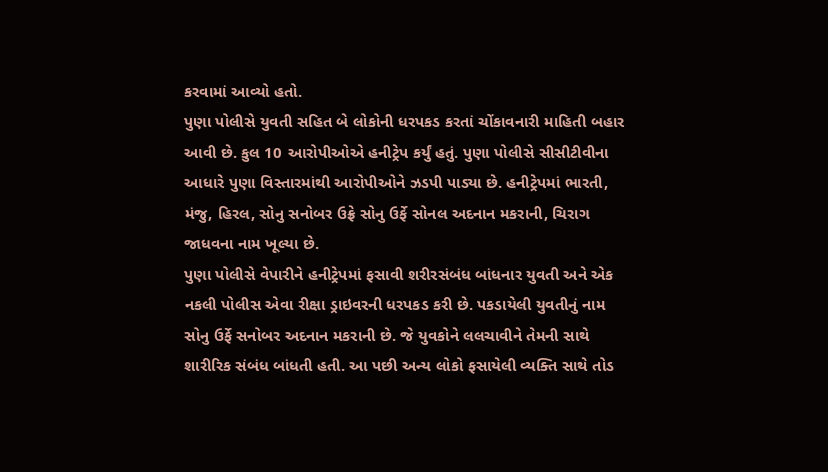કરવામાં આવ્યો હતો.
પુણા પોલીસે યુવતી સહિત બે લોકોની ધરપકડ કરતાં ચોંકાવનારી માહિતી બહાર આવી છે. કુલ 10 આરોપીઓએ હનીટ્રેપ કર્યું હતું. પુણા પોલીસે સીસીટીવીના આધારે પુણા વિસ્તારમાંથી આરોપીઓને ઝડપી પાડ્યા છે. હનીટ્રેપમાં ભારતી, મંજુ, હિરલ, સોનુ સનોબર ઉફ્રે સોનુ ઉર્ફે સોનલ અદનાન મકરાની, ચિરાગ જાધવના નામ ખૂલ્યા છે.
પુણા પોલીસે વેપારીને હનીટ્રેપમાં ફસાવી શરીરસંબંધ બાંધનાર યુવતી અને એક નકલી પોલીસ એવા રીક્ષા ડ્રાઇવરની ધરપકડ કરી છે. પકડાયેલી યુવતીનું નામ સોનુ ઉર્ફે સનોબર અદનાન મકરાની છે. જે યુવકોને લલચાવીને તેમની સાથે શારીરિક સંબંધ બાંધતી હતી. આ પછી અન્ય લોકો ફસાયેલી વ્યક્તિ સાથે તોડ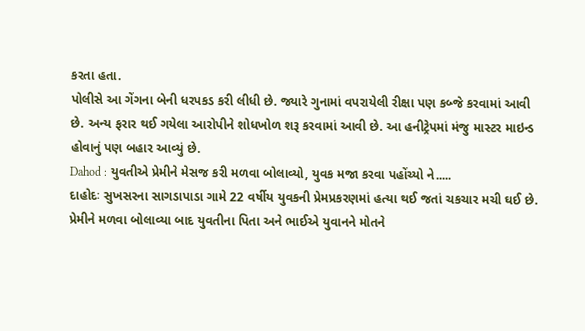કરતા હતા.
પોલીસે આ ગેંગના બેની ધરપકડ કરી લીધી છે. જ્યારે ગુનામાં વપરાયેલી રીક્ષા પણ કબ્જે કરવામાં આવી છે. અન્ય ફરાર થઈ ગયેલા આરોપીને શોધખોળ શરૂ કરવામાં આવી છે. આ હનીટ્રેપમાં મંજુ માસ્ટર માઇન્ડ હોવાનું પણ બહાર આવ્યું છે.
Dahod : યુવતીએ પ્રેમીને મેસજ કરી મળવા બોલાવ્યો, યુવક મજા કરવા પહોંચ્યો ને.....
દાહોદઃ સુખસરના સાગડાપાડા ગામે 22 વર્ષીય યુવકની પ્રેમપ્રકરણમાં હત્યા થઈ જતાં ચકચાર મચી ઘઈ છે. પ્રેમીને મળવા બોલાવ્યા બાદ યુવતીના પિતા અને ભાઈએ યુવાનને મોતને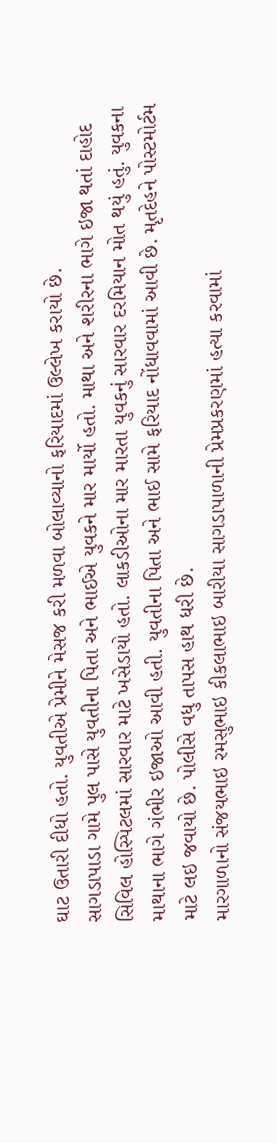ઘાટ ઉતારી દીધો હતો. યુવતીએ પ્રેમીને મેસજ કરી મળવા બોલાવ્યાનો ફરિયાદમાં ઉલ્લેખ કરાયો છે.
સાગડાપાડા ગામે પુલ પાસે યુવતીના પિતા અને ભાઈએ યુવકને માર માર્યો હતો. માથા અને શરીરના ભાગે ઇજા થતાં દાહોદ સિવિલ હોસ્પિટલમાં સારવાર માટે ખસેડાયો હતો. લાકડીઓના માર મારતા યુવકનું સારવાર દરમિયાન મોત થયું હતું. યુવકના માથાના ભાગે ગંભીર ઇજાઓ આવી હતી. યુવતીના પિતા અને ભાઈ સામે ફરિયાદ નોંધાવવામાં આવી છે. મૃતદેહને પોસ્ટમોર્ટમ માટે લઇ જવાયો છે. પોલીસે વધુ તાપસ હાથ ધરી છે.
મારગાળાનો સંજયભાઇ રમસુભાઇ કીકલાભાઇ બારીયા સાગડાપાળાની પ્રેમપ્રકરણમાં હત્યા કરવામાં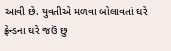આવી છે. યુવતીએ મળવા બોલાવતાં ઘરે ફ્રેન્ડના ઘરે જઉં છુ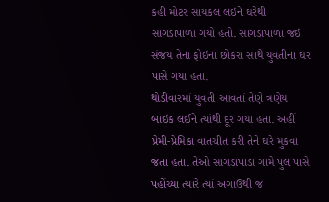કહી મોટર સાયકલ લઇને ઘરેથી સાગડાપાળા ગયો હતો. સાગડાપાળા જઇ સંજય તેના ફોઇના છોકરા સાથે યુવતીના ઘર પાસે ગયા હતા.
થોડીવારમાં યુવતી આવતાં તેણે ત્રણેય બાઇક લઈને ત્યાંથી દૂર ગયા હતા. અહીં પ્રેમી-પ્રેમિકા વાતચીત કરી તેને ઘરે મુકવા જતા હતા. તેઓ સાગડાપાડા ગામે પુલ પાસે પહોંચ્યા ત્યારે ત્યાં અગાઉથી જ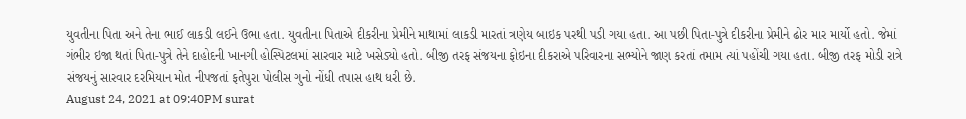યુવતીના પિતા અને તેના ભાઈ લાકડી લઈને ઉભા હતા. યુવતીના પિતાએ દીકરીના પ્રેમીને માથામાં લાકડી મારતાં ત્રણેય બાઇક પરથી પડી ગયા હતા. આ પછી પિતા-પુત્રે દીકરીના પ્રેમીને ઢોર માર માર્યો હતો. જેમાં ગંભીર ઇજા થતાં પિતા-પુત્રે તેને દાહોદની ખાનગી હોસ્પિટલમાં સારવાર માટે ખસેડ્યો હતો. બીજી તરફ સંજયના ફોઇના દીકરાએ પરિવારના સભ્યોને જાણ કરતાં તમામ ત્યાં પહોંચી ગયા હતા. બીજી તરફ મોડી રાત્રે સંજયનું સારવાર દરમિયાન મોત નીપજતાં ફતેપુરા પોલીસ ગુનો નોંધી તપાસ હાથ ધરી છે.
August 24, 2021 at 09:40PM surat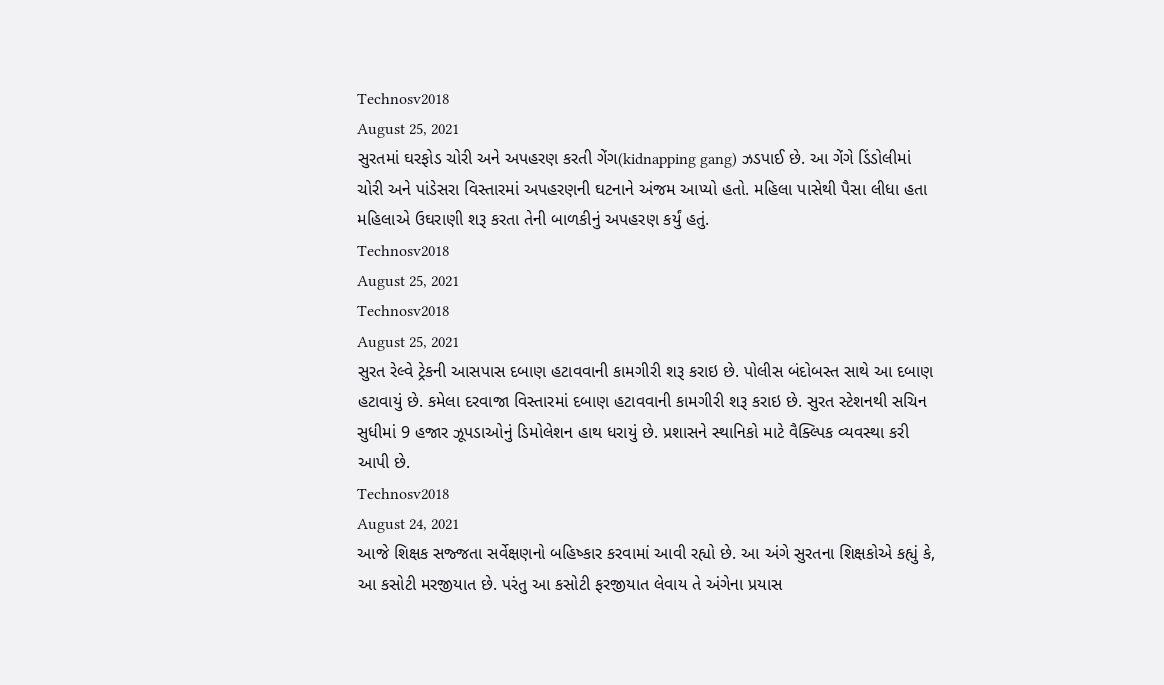Technosv2018
August 25, 2021
સુરતમાં ઘરફોડ ચોરી અને અપહરણ કરતી ગેંગ(kidnapping gang) ઝડપાઈ છે. આ ગેંગે ડિંડોલીમાં ચોરી અને પાંડેસરા વિસ્તારમાં અપહરણની ઘટનાને અંજમ આપ્યો હતો. મહિલા પાસેથી પૈસા લીધા હતા મહિલાએ ઉઘરાણી શરૂ કરતા તેની બાળકીનું અપહરણ કર્યું હતું.
Technosv2018
August 25, 2021
Technosv2018
August 25, 2021
સુરત રેલ્વે ટ્રેકની આસપાસ દબાણ હટાવવાની કામગીરી શરૂ કરાઇ છે. પોલીસ બંદોબસ્ત સાથે આ દબાણ હટાવાયું છે. કમેલા દરવાજા વિસ્તારમાં દબાણ હટાવવાની કામગીરી શરૂ કરાઇ છે. સુરત સ્ટેશનથી સચિન સુધીમાં 9 હજાર ઝૂપડાઓનું ડિમોલેશન હાથ ધરાયું છે. પ્રશાસને સ્થાનિકો માટે વૈક્લ્પિક વ્યવસ્થા કરી આપી છે.
Technosv2018
August 24, 2021
આજે શિક્ષક સજ્જતા સર્વેક્ષણનો બહિષ્કાર કરવામાં આવી રહ્યો છે. આ અંગે સુરતના શિક્ષકોએ કહ્યું કે, આ કસોટી મરજીયાત છે. પરંતુ આ કસોટી ફરજીયાત લેવાય તે અંગેના પ્રયાસ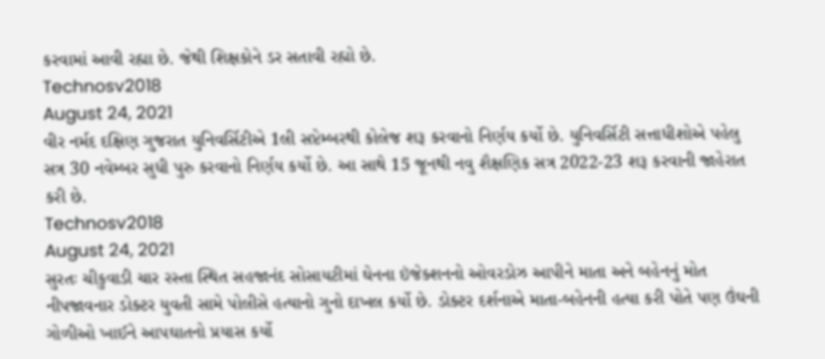કરવામાં આવી રહ્યા છે. જેથી શિક્ષકોને ડર સતાવી રહ્યો છે.
Technosv2018
August 24, 2021
વીર નર્મદ દક્ષિણ ગુજરાત યુનિવર્સિટીએ 1લી સપ્ટેમ્બરથી કોલેજ શરૂ કરવાનો નિર્ણય કર્યો છે. યુનિવર્સિટી સત્તાધીશોએ પહેલુ સત્ર 30 નવેમ્બર સુધી પુરુ કરવાનો નિર્ણય કર્યો છે. આ સાથે 15 જૂનથી નવુ શૈક્ષણિક સત્ર 2022-23 શરૂ કરવાની જાહેરાત કરી છે.
Technosv2018
August 24, 2021
સુરતઃ ચીકુવાડી ચાર રસ્તા સ્થિત સહજાનંદ સોસાયટીમાં ઘેનના ઇંજેક્શનનો ઓવરડોઝ આપીને માતા અને બહેનનું મોત નીપજાવનાર ડોક્ટર યુવતી સામે પોલીસે હત્યાનો ગુનો દાખલ કર્યો છે. ડોક્ટર દર્શનાએ માતા-બહેનની હત્યા કરી પોતે પણ ઉંઘની ગોળીઓ ખાઈને આપઘાતનો પ્રયાસ કર્યો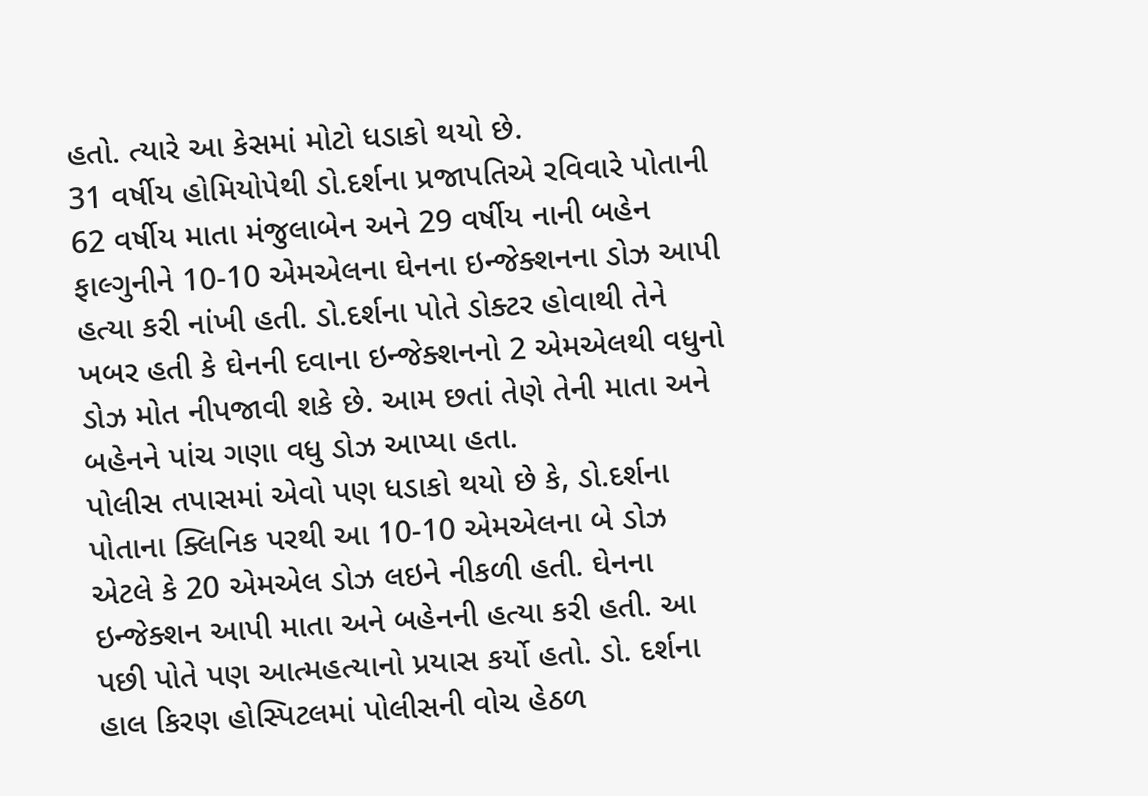હતો. ત્યારે આ કેસમાં મોટો ધડાકો થયો છે.
31 વર્ષીય હોમિયોપેથી ડો.દર્શના પ્રજાપતિએ રવિવારે પોતાની 62 વર્ષીય માતા મંજુલાબેન અને 29 વર્ષીય નાની બહેન ફાલ્ગુનીને 10-10 એમએલના ઘેનના ઇન્જેક્શનના ડોઝ આપી હત્યા કરી નાંખી હતી. ડો.દર્શના પોતે ડોક્ટર હોવાથી તેને ખબર હતી કે ઘેનની દવાના ઇન્જેક્શનનો 2 એમએલથી વધુનો ડોઝ મોત નીપજાવી શકે છે. આમ છતાં તેણે તેની માતા અને બહેનને પાંચ ગણા વધુ ડોઝ આપ્યા હતા.
પોલીસ તપાસમાં એવો પણ ધડાકો થયો છે કે, ડો.દર્શના પોતાના ક્લિનિક પરથી આ 10-10 એમએલના બે ડોઝ એટલે કે 20 એમએલ ડોઝ લઇને નીકળી હતી. ઘેનના ઇન્જેક્શન આપી માતા અને બહેનની હત્યા કરી હતી. આ પછી પોતે પણ આત્મહત્યાનો પ્રયાસ કર્યો હતો. ડો. દર્શના હાલ કિરણ હોસ્પિટલમાં પોલીસની વોચ હેઠળ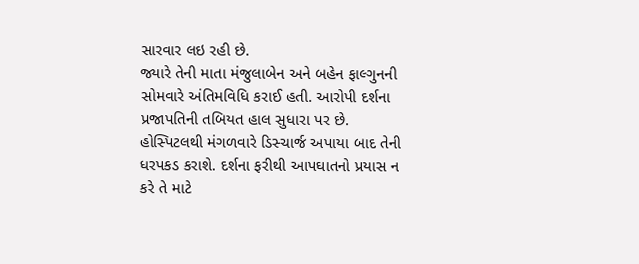સારવાર લઇ રહી છે.
જ્યારે તેની માતા મંજુલાબેન અને બહેન ફાલ્ગુનની સોમવારે અંતિમવિધિ કરાઈ હતી. આરોપી દર્શના પ્રજાપતિની તબિયત હાલ સુધારા પર છે. હોસ્પિટલથી મંગળવારે ડિસ્ચાર્જ અપાયા બાદ તેની ધરપકડ કરાશે. દર્શના ફરીથી આપઘાતનો પ્રયાસ ન કરે તે માટે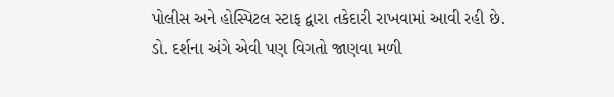પોલીસ અને હોસ્પિટલ સ્ટાફ દ્વારા તકેદારી રાખવામાં આવી રહી છે.
ડો. દર્શના અંગે એવી પણ વિગતો જાણવા મળી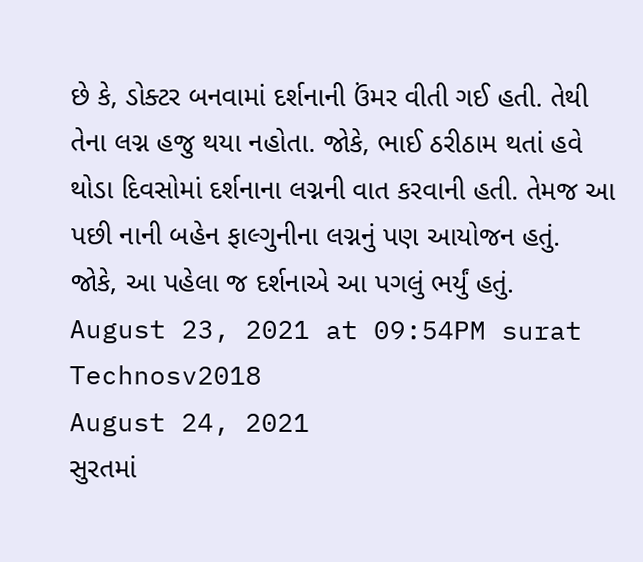છે કે, ડોક્ટર બનવામાં દર્શનાની ઉંમર વીતી ગઈ હતી. તેથી તેના લગ્ન હજુ થયા નહોતા. જોકે, ભાઈ ઠરીઠામ થતાં હવે થોડા દિવસોમાં દર્શનાના લગ્નની વાત કરવાની હતી. તેમજ આ પછી નાની બહેન ફાલ્ગુનીના લગ્નનું પણ આયોજન હતું. જોકે, આ પહેલા જ દર્શનાએ આ પગલું ભર્યું હતું.
August 23, 2021 at 09:54PM surat
Technosv2018
August 24, 2021
સુરતમાં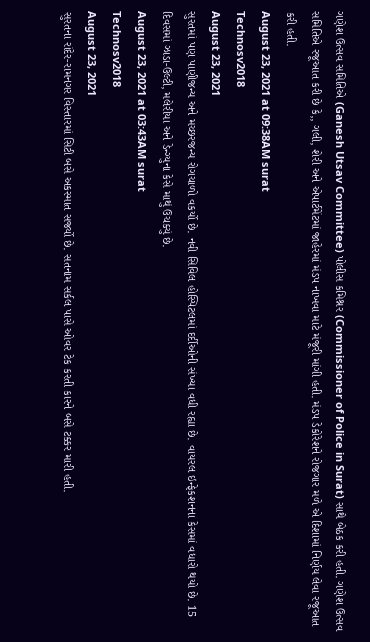ગણેશ ઉત્સવ સમિતિએ (Ganesh Utsav Committee) પોલીસ કમિશ્નર (Commissioner of Police in Surat) સાથે બેઠક કરી હતી. ગણેશ ઉત્સવ સમિતિએ રજૂઆત કરી છે કે,, ગલી, શેરી અને એપાર્ટમેંટમાં જાહેરમાં મંડપ નાખવા માટે મંજૂરી માંગી હતી. મંડપ ડેકોરેશને રોજગાર મળે એ દિશામાં નિર્ણય લેવા રજૂઆત કરી હતી.
August 23, 2021 at 09:38AM surat
Technosv2018
August 23, 2021
સુરતમાં પણ પાણીજન્ય અને મચ્છરજન્ય રોગચાળો વકર્યો છે. નવી સિવિલ હોસ્પિટલમાં દર્દીઓની સંખ્યા વધી રહ્યા છે. વાયરલ ઇન્ફેકશનના કેસમાં વધારો થયો છે. 15 દિવસમાં ઝાડા-ઉલ્ટી, મલેરીયા અને ડેન્ગ્યુના કેસે માથું ઉચક્યું છે.
August 23, 2021 at 03:43AM surat
Technosv2018
August 23, 2021
સુરતના રાંદેર-રામનગર વિસ્તારમાં સિટી બસે અકસ્માત સર્જ્યો છે. સતનામ સર્કલ પાસે ઓવર ટેક કરતી કારને બસે ટક્કર મારી હતી.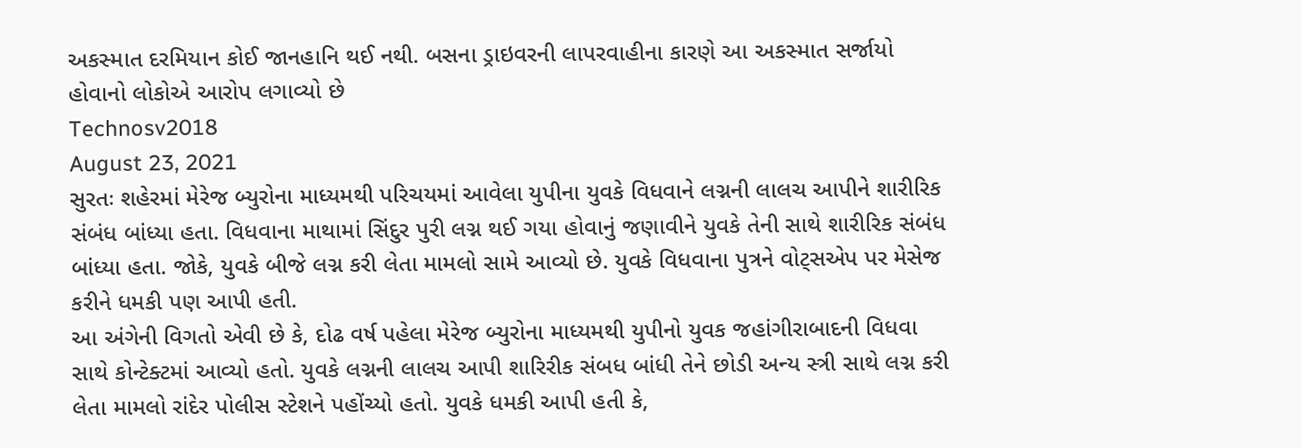અકસ્માત દરમિયાન કોઈ જાનહાનિ થઈ નથી. બસના ડ્રાઇવરની લાપરવાહીના કારણે આ અકસ્માત સર્જાયો હોવાનો લોકોએ આરોપ લગાવ્યો છે
Technosv2018
August 23, 2021
સુરતઃ શહેરમાં મેરેજ બ્યુરોના માધ્યમથી પરિચયમાં આવેલા યુપીના યુવકે વિધવાને લગ્નની લાલચ આપીને શારીરિક સંબંધ બાંધ્યા હતા. વિધવાના માથામાં સિંદુર પુરી લગ્ન થઈ ગયા હોવાનું જણાવીને યુવકે તેની સાથે શારીરિક સંબંધ બાંધ્યા હતા. જોકે, યુવકે બીજે લગ્ન કરી લેતા મામલો સામે આવ્યો છે. યુવકે વિધવાના પુત્રને વોટ્સએપ પર મેસેજ કરીને ધમકી પણ આપી હતી.
આ અંગેની વિગતો એવી છે કે, દોઢ વર્ષ પહેલા મેરેજ બ્યુરોના માધ્યમથી યુપીનો યુવક જહાંગીરાબાદની વિધવા સાથે કોન્ટેક્ટમાં આવ્યો હતો. યુવકે લગ્નની લાલચ આપી શારિરીક સંબધ બાંધી તેને છોડી અન્ય સ્ત્રી સાથે લગ્ન કરી લેતા મામલો રાંદેર પોલીસ સ્ટેશને પહોંચ્યો હતો. યુવકે ધમકી આપી હતી કે,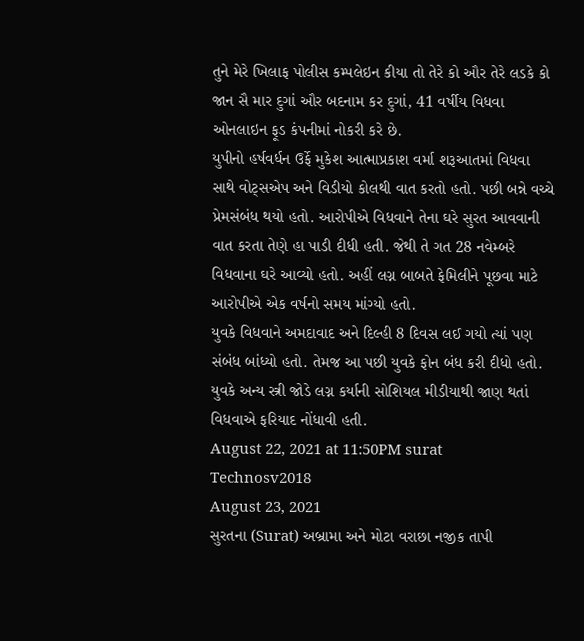તુને મેરે ખિલાફ પોલીસ કમ્પલેઇન કીયા તો તેરે કો ઔર તેરે લડકે કો જાન સૈ માર દુગાં ઔર બદનામ કર દુગાં, 41 વર્ષીય વિધવા ઓનલાઇન ફૂડ કંપનીમાં નોકરી કરે છે.
યુપીનો હર્ષવર્ધન ઉર્ફે મુકેશ આત્માપ્રકાશ વર્મા શરૂઆતમાં વિધવા સાથે વોટ્સએપ અને વિડીયો કોલથી વાત કરતો હતો. પછી બન્ને વચ્ચે પ્રેમસંબંધ થયો હતો. આરોપીએ વિધવાને તેના ઘરે સુરત આવવાની વાત કરતા તેણે હા પાડી દીધી હતી. જેથી તે ગત 28 નવેમ્બરે વિધવાના ઘરે આવ્યો હતો. અહીં લગ્ન બાબતે ફેમિલીને પૂછવા માટે આરોપીએ એક વર્ષનો સમય માંગ્યો હતો.
યુવકે વિધવાને અમદાવાદ અને દિલ્હી 8 દિવસ લઈ ગયો ત્યાં પણ સંબંધ બાંધ્યો હતો. તેમજ આ પછી યુવકે ફોન બંધ કરી દીધો હતો. યુવકે અન્ય સ્ત્રી જોડે લગ્ન કર્યાની સોશિયલ મીડીયાથી જાણ થતાં વિધવાએ ફરિયાદ નોંધાવી હતી.
August 22, 2021 at 11:50PM surat
Technosv2018
August 23, 2021
સુરતના (Surat) અબ્રામા અને મોટા વરાછા નજીક તાપી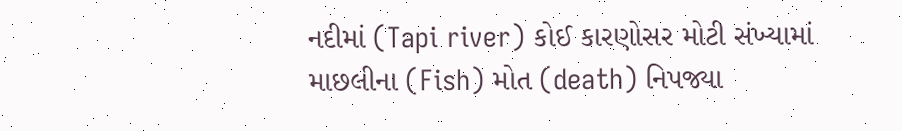નદીમાં (Tapi river) કોઈ કારણોસર મોટી સંખ્યામાં માછલીના (Fish) મોત (death) નિપજ્યા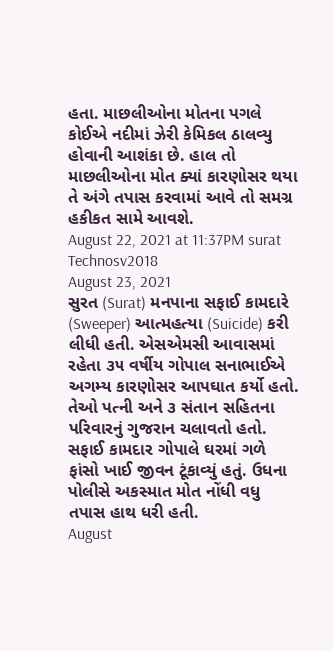હતા. માછલીઓના મોતના પગલે કોઈએ નદીમાં ઝેરી કેમિકલ ઠાલવ્યુ હોવાની આશંકા છે. હાલ તો માછલીઓના મોત ક્યાં કારણોસર થયા તે અંગે તપાસ કરવામાં આવે તો સમગ્ર હકીકત સામે આવશે.
August 22, 2021 at 11:37PM surat
Technosv2018
August 23, 2021
સુરત (Surat) મનપાના સફાઈ કામદારે (Sweeper) આત્મહત્યા (Suicide) કરી લીધી હતી. એસએમસી આવાસમાં રહેતા ૩૫ વર્ષીય ગોપાલ સનાભાઈએ અગમ્ય કારણોસર આપઘાત કર્યો હતો. તેઓ પત્ની અને ૩ સંતાન સહિતના પરિવારનું ગુજરાન ચલાવતો હતો. સફાઈ કામદાર ગોપાલે ઘરમાં ગળે ફાંસો ખાઈ જીવન ટૂંકાવ્યું હતું. ઉધના પોલીસે અકસ્માત મોત નોંધી વધુ તપાસ હાથ ધરી હતી.
August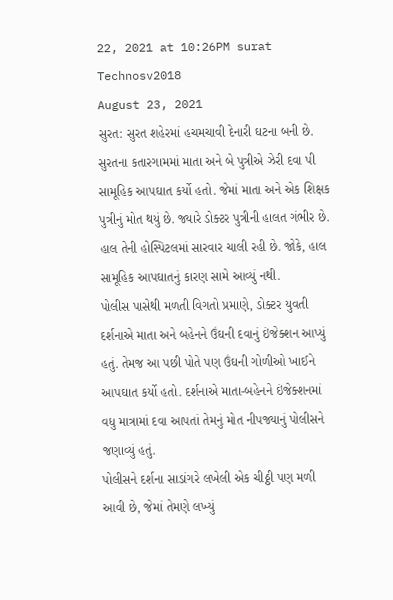22, 2021 at 10:26PM surat
Technosv2018
August 23, 2021
સુરત: સુરત શહેરમાં હચમચાવી દેનારી ઘટના બની છે. સુરતના કતારગામમાં માતા અને બે પુત્રીએ ઝેરી દવા પી સામૂહિક આપઘાત કર્યો હતો. જેમાં માતા અને એક શિક્ષક પુત્રીનું મોત થયું છે. જ્યારે ડોક્ટર પુત્રીની હાલત ગંભીર છે. હાલ તેની હોસ્પિટલમાં સારવાર ચાલી રહી છે. જોકે, હાલ સામૂહિક આપઘાતનું કારણ સામે આવ્યું નથી.
પોલીસ પાસેથી મળતી વિગતો પ્રમાણે, ડોક્ટર યુવતી દર્શનાએ માતા અને બહેનને ઉંઘની દવાનું ઇંજેક્શન આપ્યું હતું. તેમજ આ પછી પોતે પણ ઉંઘની ગોળીઓ ખાઈને આપઘાત કર્યો હતો. દર્શનાએ માતા-બહેનને ઇંજેક્શનમાં વધુ માત્રામાં દવા આપતાં તેમનું મોત નીપજ્યાનું પોલીસને જણાવ્યું હતું.
પોલીસને દર્શના સાડાંગરે લખેલી એક ચીઠ્ઠી પણ મળી આવી છે, જેમાં તેમણે લખ્યું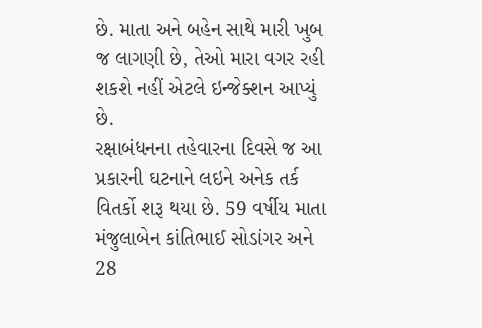છે. માતા અને બહેન સાથે મારી ખુબ જ લાગણી છે, તેઓ મારા વગર રહી શકશે નહીં એટલે ઇન્જેક્શન આપ્યું છે.
રક્ષાબંધનના તહેવારના દિવસે જ આ પ્રકારની ઘટનાને લઇને અનેક તર્ક વિતર્કો શરૂ થયા છે. 59 વર્ષીય માતા મંજુલાબેન કાંતિભાઈ સોડાંગર અને 28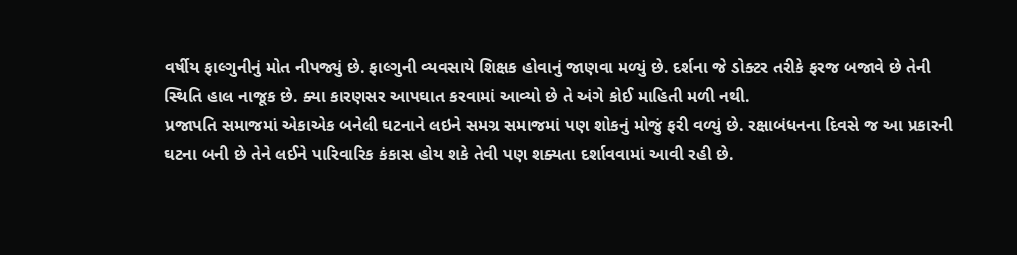વર્ષીય ફાલ્ગુનીનું મોત નીપજ્યું છે. ફાલ્ગુની વ્યવસાયે શિક્ષક હોવાનું જાણવા મળ્યું છે. દર્શના જે ડોક્ટર તરીકે ફરજ બજાવે છે તેની સ્થિતિ હાલ નાજૂક છે. ક્યા કારણસર આપઘાત કરવામાં આવ્યો છે તે અંગે કોઈ માહિતી મળી નથી.
પ્રજાપતિ સમાજમાં એકાએક બનેલી ઘટનાને લઇને સમગ્ર સમાજમાં પણ શોકનું મોજું ફરી વળ્યું છે. રક્ષાબંધનના દિવસે જ આ પ્રકારની ઘટના બની છે તેને લઈને પારિવારિક કંકાસ હોય શકે તેવી પણ શક્યતા દર્શાવવામાં આવી રહી છે.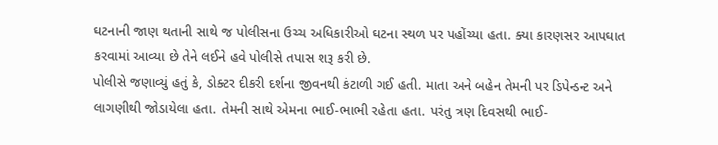ઘટનાની જાણ થતાની સાથે જ પોલીસના ઉચ્ચ અધિકારીઓ ઘટના સ્થળ પર પહોંચ્યા હતા. ક્યા કારણસર આપઘાત કરવામાં આવ્યા છે તેને લઈને હવે પોલીસે તપાસ શરૂ કરી છે.
પોલીસે જણાવ્યું હતું કે, ડોક્ટર દીકરી દર્શના જીવનથી કંટાળી ગઈ હતી. માતા અને બહેન તેમની પર ડિપેન્ડન્ટ અને લાગણીથી જોડાયેલા હતા. તેમની સાથે એમના ભાઈ-ભાભી રહેતા હતા. પરંતુ ત્રણ દિવસથી ભાઈ-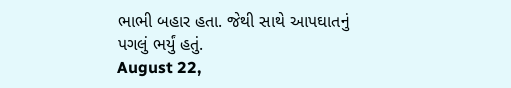ભાભી બહાર હતા. જેથી સાથે આપઘાતનું પગલું ભર્યું હતું.
August 22,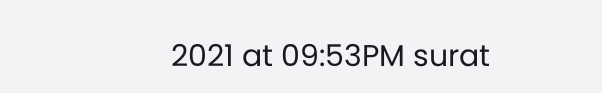2021 at 09:53PM surat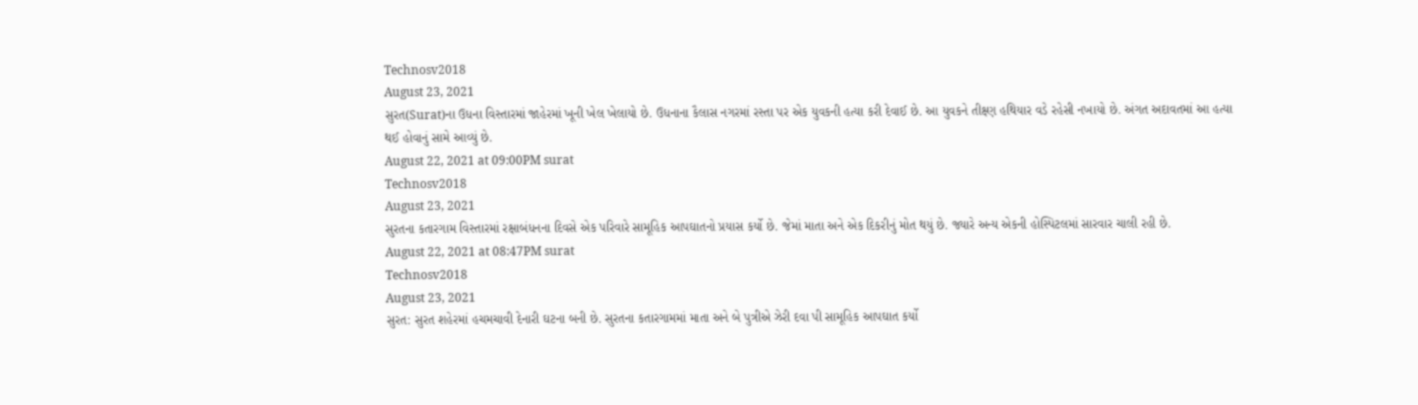Technosv2018
August 23, 2021
સુરત(Surat)ના ઉધના વિસ્તારમાં જાહેરમાં ખૂની ખેલ ખેલાયો છે. ઉધનાના કૈલાસ નગરમાં રસ્તા પર એક યુવકની હત્યા કરી દેવાઈ છે. આ યુવકને તીક્ષ્ણ હથિયાર વડે રહેસી નખાયો છે. અંગત અદાવતમાં આ હત્યા થઈ હોવાનું સામે આવ્યું છે.
August 22, 2021 at 09:00PM surat
Technosv2018
August 23, 2021
સુરતના કતારગામ વિસ્તારમાં રક્ષાબંધનના દિવસે એક પરિવારે સામૂહિક આપઘાતનો પ્રયાસ કર્યો છે. જેમાં માતા અને એક દિકરીનું મોત થયું છે. જ્યારે અન્ય એકની હોસ્પિટલમાં સારવાર ચાલી રહી છે.
August 22, 2021 at 08:47PM surat
Technosv2018
August 23, 2021
સુરત: સુરત શહેરમાં હચમચાવી દેનારી ઘટના બની છે. સુરતના કતારગામમાં માતા અને બે પુત્રીએ ઝેરી દવા પી સામૂહિક આપઘાત કર્યો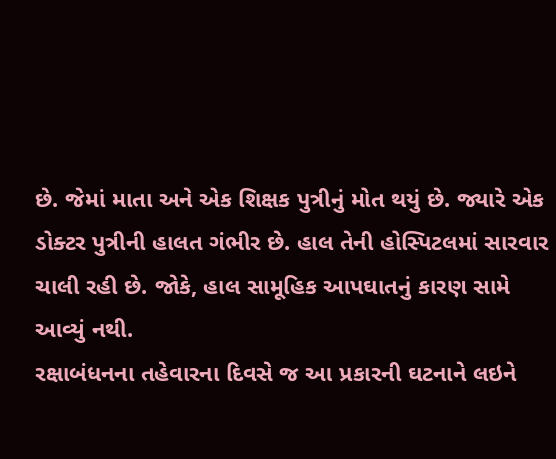છે. જેમાં માતા અને એક શિક્ષક પુત્રીનું મોત થયું છે. જ્યારે એક ડોક્ટર પુત્રીની હાલત ગંભીર છે. હાલ તેની હોસ્પિટલમાં સારવાર ચાલી રહી છે. જોકે, હાલ સામૂહિક આપઘાતનું કારણ સામે આવ્યું નથી.
રક્ષાબંધનના તહેવારના દિવસે જ આ પ્રકારની ઘટનાને લઇને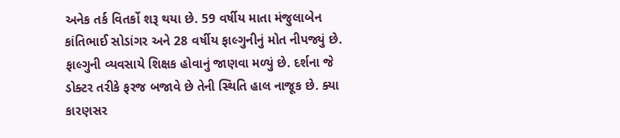અનેક તર્ક વિતર્કો શરૂ થયા છે. 59 વર્ષીય માતા મંજુલાબેન કાંતિભાઈ સોડાંગર અને 28 વર્ષીય ફાલ્ગુનીનું મોત નીપજ્યું છે. ફાલ્ગુની વ્યવસાયે શિક્ષક હોવાનું જાણવા મળ્યું છે. દર્શના જે ડોક્ટર તરીકે ફરજ બજાવે છે તેની સ્થિતિ હાલ નાજૂક છે. ક્યા કારણસર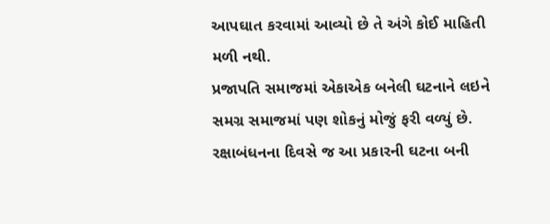આપઘાત કરવામાં આવ્યો છે તે અંગે કોઈ માહિતી મળી નથી.
પ્રજાપતિ સમાજમાં એકાએક બનેલી ઘટનાને લઇને સમગ્ર સમાજમાં પણ શોકનું મોજું ફરી વળ્યું છે. રક્ષાબંધનના દિવસે જ આ પ્રકારની ઘટના બની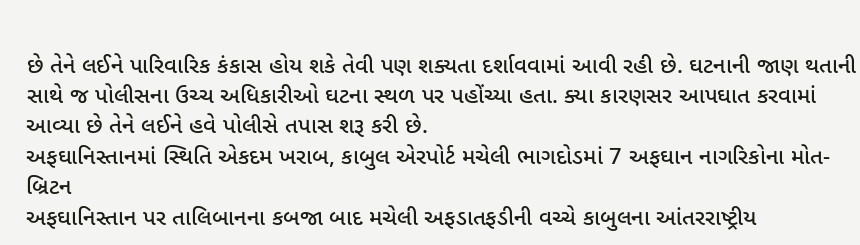છે તેને લઈને પારિવારિક કંકાસ હોય શકે તેવી પણ શક્યતા દર્શાવવામાં આવી રહી છે. ઘટનાની જાણ થતાની સાથે જ પોલીસના ઉચ્ચ અધિકારીઓ ઘટના સ્થળ પર પહોંચ્યા હતા. ક્યા કારણસર આપઘાત કરવામાં આવ્યા છે તેને લઈને હવે પોલીસે તપાસ શરૂ કરી છે.
અફઘાનિસ્તાનમાં સ્થિતિ એકદમ ખરાબ, કાબુલ એરપોર્ટ મચેલી ભાગદોડમાં 7 અફઘાન નાગરિકોના મોત- બ્રિટન
અફઘાનિસ્તાન પર તાલિબાનના કબજા બાદ મચેલી અફડાતફડીની વચ્ચે કાબુલના આંતરરાષ્ટ્રીય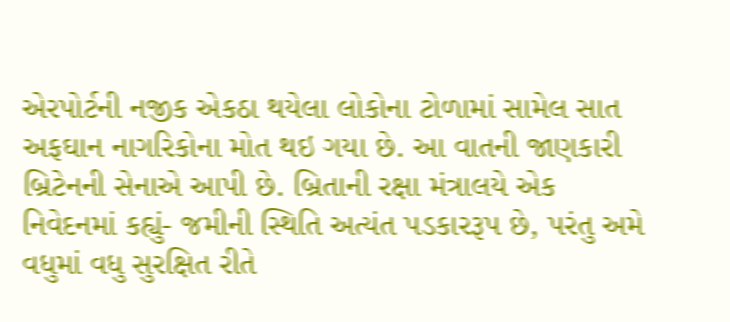એરપોર્ટની નજીક એકઠા થયેલા લોકોના ટોળામાં સામેલ સાત અફઘાન નાગરિકોના મોત થઇ ગયા છે. આ વાતની જાણકારી બ્રિટેનની સેનાએ આપી છે. બ્રિતાની રક્ષા મંત્રાલયે એક નિવેદનમાં કહ્યું- જમીની સ્થિતિ અત્યંત પડકારરૂપ છે, પરંતુ અમે વધુમાં વધુ સુરક્ષિત રીતે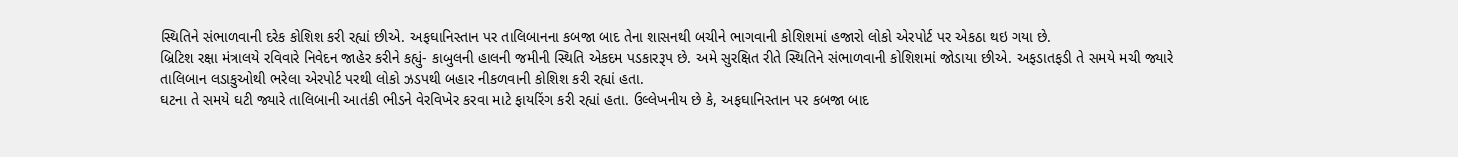સ્થિતિને સંભાળવાની દરેક કોશિશ કરી રહ્યાં છીએ. અફઘાનિસ્તાન પર તાલિબાનના કબજા બાદ તેના શાસનથી બચીને ભાગવાની કોશિશમાં હજારો લોકો એરપોર્ટ પર એકઠા થઇ ગયા છે.
બ્રિટિશ રક્ષા મંત્રાલયે રવિવારે નિવેદન જાહેર કરીને કહ્યું- કાબુલની હાલની જમીની સ્થિતિ એકદમ પડકારરૂપ છે. અમે સુરક્ષિત રીતે સ્થિતિને સંભાળવાની કોશિશમાં જોડાયા છીએ. અફડાતફડી તે સમયે મચી જ્યારે તાલિબાન લડાકુઓથી ભરેલા એરપોર્ટ પરથી લોકો ઝડપથી બહાર નીકળવાની કોશિશ કરી રહ્યાં હતા.
ઘટના તે સમયે ઘટી જ્યારે તાલિબાની આતંકી ભીડને વેરવિખેર કરવા માટે ફાયરિંગ કરી રહ્યાં હતા. ઉલ્લેખનીય છે કે, અફઘાનિસ્તાન પર કબજા બાદ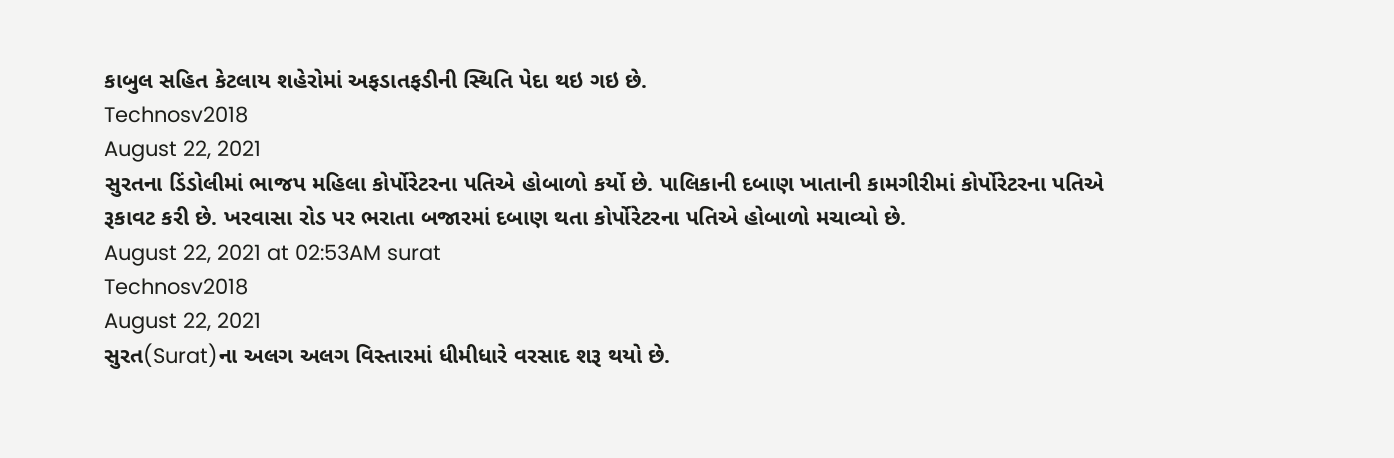કાબુલ સહિત કેટલાય શહેરોમાં અફડાતફડીની સ્થિતિ પેદા થઇ ગઇ છે.
Technosv2018
August 22, 2021
સુરતના ડિંડોલીમાં ભાજપ મહિલા કોર્પોરેટરના પતિએ હોબાળો કર્યો છે. પાલિકાની દબાણ ખાતાની કામગીરીમાં કોર્પોરેટરના પતિએ રૂકાવટ કરી છે. ખરવાસા રોડ પર ભરાતા બજારમાં દબાણ થતા કોર્પોરેટરના પતિએ હોબાળો મચાવ્યો છે.
August 22, 2021 at 02:53AM surat
Technosv2018
August 22, 2021
સુરત(Surat)ના અલગ અલગ વિસ્તારમાં ધીમીધારે વરસાદ શરૂ થયો છે.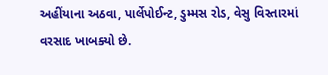અહીંયાના અઠવા, પાર્લેપોઈન્ટ, ડુમ્મસ રોડ, વેસુ વિસ્તારમાં વરસાદ ખાબક્યો છે.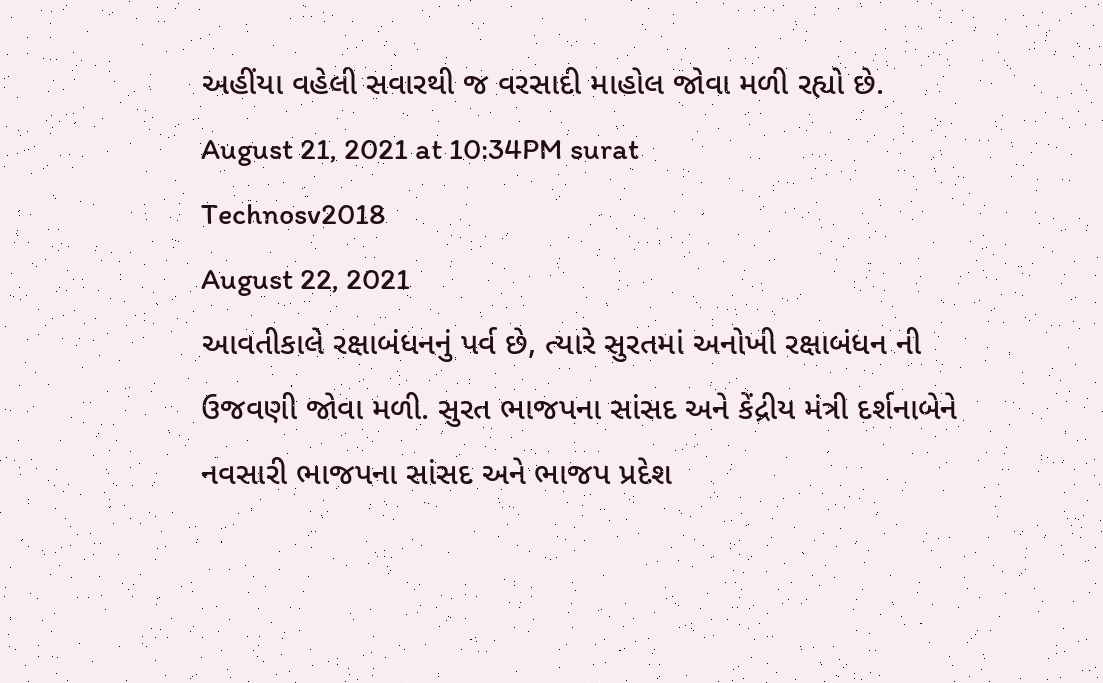અહીંયા વહેલી સવારથી જ વરસાદી માહોલ જોવા મળી રહ્યો છે.
August 21, 2021 at 10:34PM surat
Technosv2018
August 22, 2021
આવતીકાલે રક્ષાબંધનનું પર્વ છે, ત્યારે સુરતમાં અનોખી રક્ષાબંધન ની ઉજવણી જોવા મળી. સુરત ભાજપના સાંસદ અને કેંદ્રીય મંત્રી દર્શનાબેને નવસારી ભાજપના સાંસદ અને ભાજપ પ્રદેશ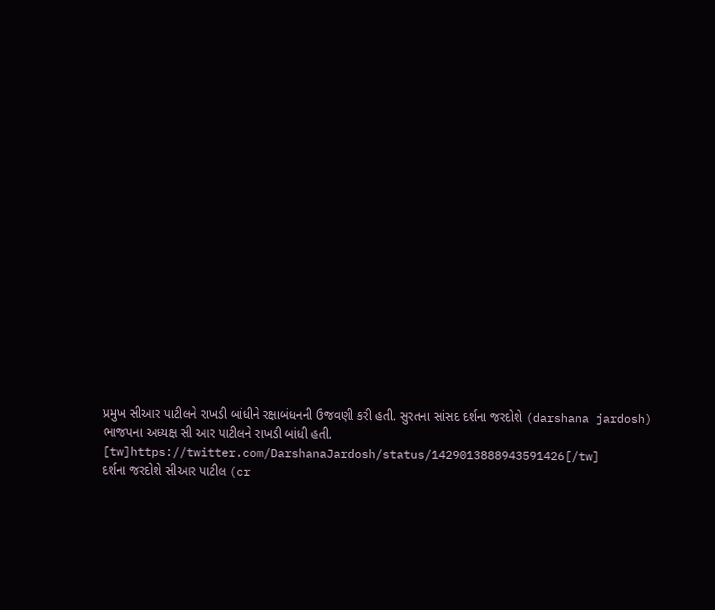પ્રમુખ સીઆર પાટીલને રાખડી બાંધીને રક્ષાબંધનની ઉજવણી કરી હતી. સુરતના સાંસદ દર્શના જરદોશે (darshana jardosh) ભાજપના અધ્યક્ષ સી આર પાટીલને રાખડી બાંધી હતી.
[tw]https://twitter.com/DarshanaJardosh/status/1429013888943591426[/tw]
દર્શના જરદોશે સીઆર પાટીલ (cr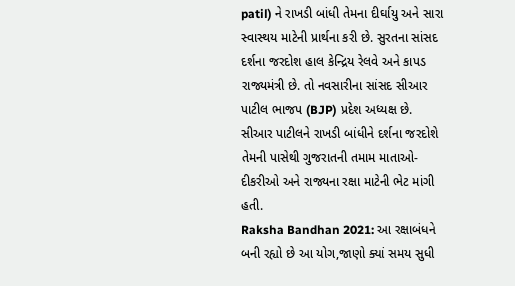patil) ને રાખડી બાંધી તેમના દીર્ઘાયુ અને સારા સ્વાસ્થય માટેની પ્રાર્થના કરી છે. સુરતના સાંસદ દર્શના જરદોશ હાલ કેન્દ્રિય રેલવે અને કાપડ રાજ્યમંત્રી છે. તો નવસારીના સાંસદ સીઆર પાટીલ ભાજપ (BJP) પ્રદેશ અધ્યક્ષ છે. સીઆર પાટીલને રાખડી બાંધીને દર્શના જરદોશે તેમની પાસેથી ગુજરાતની તમામ માતાઓ-દીકરીઓ અને રાજ્યના રક્ષા માટેની ભેટ માંગી હતી.
Raksha Bandhan 2021: આ રક્ષાબંધને બની રહ્યો છે આ યોગ,જાણો ક્યાં સમય સુધી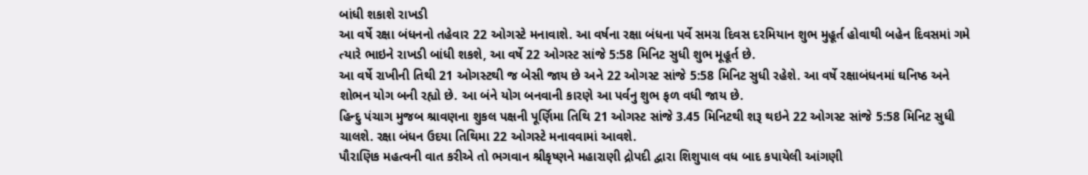બાંધી શકાશે રાખડી
આ વર્ષે રક્ષા બંધનનો તહેવાર 22 ઓગસ્ટે મનાવાશે. આ વર્ષના રક્ષા બંધના પર્વે સમગ્ર દિવસ દરમિયાન શુભ મુહૂર્ત હોવાથી બહેન દિવસમાં ગમે ત્યારે ભાઇને રાખડી બાંધી શકશે, આ વર્ષે 22 ઓગસ્ટ સાંજે 5:58 મિનિટ સુધી શુભ મૂહૂર્ત છે.
આ વર્ષે રાખીની તિથી 21 ઓગસ્ટથી જ બેસી જાય છે અને 22 ઓગસ્ટ સાંજે 5:58 મિનિટ સુધી રહેશે. આ વર્ષે રક્ષાબંધનમાં ઘનિષ્ઠ અને શોભન યોગ બની રહ્યો છે. આ બંને યોગ બનવાની કારણે આ પર્વનુ શુભ ફળ વધી જાય છે.
હિન્દુ પંચાગ મુજબ શ્રાવણના શુકલ પક્ષની પૂર્ણિમા તિથિ 21 ઓગસ્ટ સાંજે 3.45 મિનિટથી શરૂ થઇને 22 ઓગસ્ટ સાંજે 5:58 મિનિટ સુધી ચાલશે. રક્ષા બંધન ઉદયા તિથિમા 22 ઓગસ્ટે મનાવવામાં આવશે.
પૌરાણિક મહત્વની વાત કરીએ તો ભગવાન શ્રીકૃષ્ણને મહારાણી દ્રોપદી દ્વારા શિશુપાલ વધ બાદ કપાયેલી આંગણી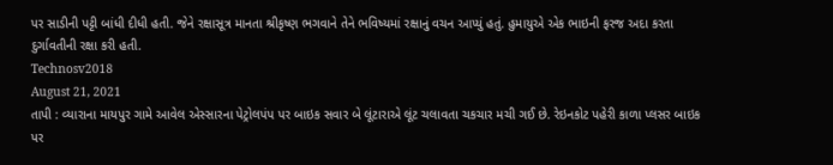પર સાડીની પટ્ટી બાંધી દીધી હતી. જેને રક્ષાસૂત્ર માનતા શ્રીકૃષ્ણ ભગવાને તેને ભવિષ્યમાં રક્ષાનું વચન આપ્યું હતું. હુમાયુએ એક ભાઇની ફરજ અદા કરતા દુર્ગાવતીની રક્ષા કરી હતી.
Technosv2018
August 21, 2021
તાપી : વ્યારાના માયપુર ગામે આવેલ એસ્સારના પેટ્રોલપંપ પર બાઇક સવાર બે લૂંટારાએ લૂંટ ચલાવતા ચકચાર મચી ગઈ છે. રેઇનકોટ પહેરી કાળા પ્લસર બાઇક પર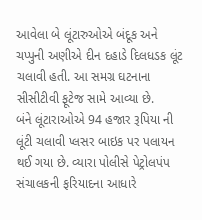આવેલા બે લૂંટારુઓએ બંદૂક અને ચપ્પુની અણીએ દીન દહાડે દિલધડક લૂંટ ચલાવી હતી. આ સમગ્ર ઘટનાના સીસીટીવી ફૂટેજ સામે આવ્યા છે.
બંને લૂંટારાઓએ 94 હજાર રૂપિયા ની લૂંટી ચલાવી પ્લસર બાઇક પર પલાયન થઈ ગયા છે. વ્યારા પોલીસે પેટ્રોલપંપ સંચાલકની ફરિયાદના આધારે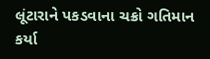લૂંટારાને પકડવાના ચક્રો ગતિમાન કર્યા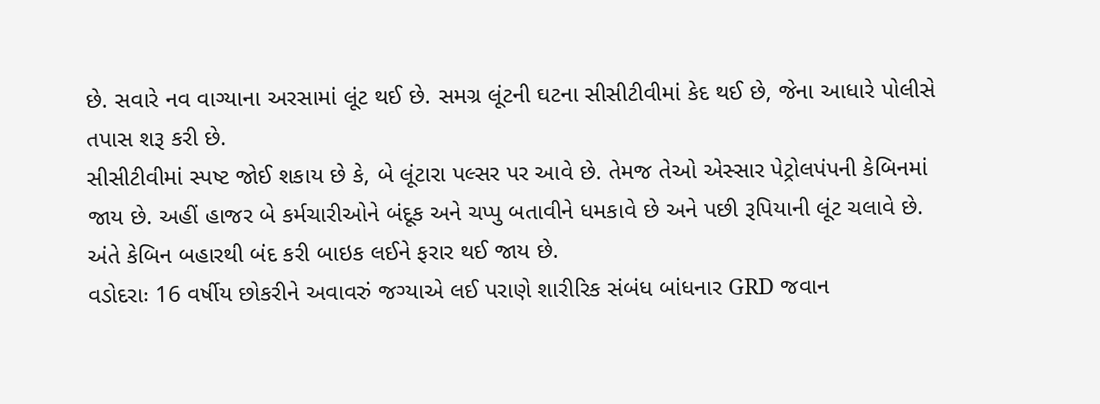છે. સવારે નવ વાગ્યાના અરસામાં લૂંટ થઈ છે. સમગ્ર લૂંટની ઘટના સીસીટીવીમાં કેદ થઈ છે, જેના આધારે પોલીસે તપાસ શરૂ કરી છે.
સીસીટીવીમાં સ્પષ્ટ જોઈ શકાય છે કે, બે લૂંટારા પલ્સર પર આવે છે. તેમજ તેઓ એસ્સાર પેટ્રોલપંપની કેબિનમાં જાય છે. અહીં હાજર બે કર્મચારીઓને બંદૂક અને ચપ્પુ બતાવીને ધમકાવે છે અને પછી રૂપિયાની લૂંટ ચલાવે છે. અંતે કેબિન બહારથી બંદ કરી બાઇક લઈને ફરાર થઈ જાય છે.
વડોદરાઃ 16 વર્ષીય છોકરીને અવાવરું જગ્યાએ લઈ પરાણે શારીરિક સંબંધ બાંધનાર GRD જવાન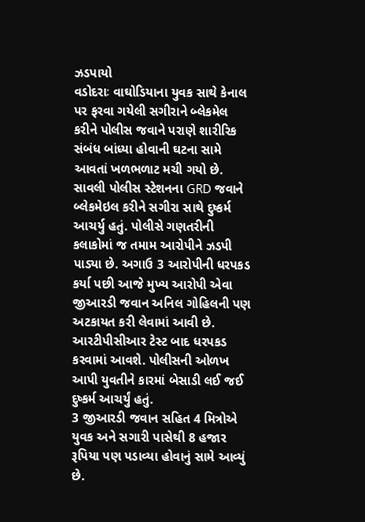ઝડપાયો
વડોદરાઃ વાઘોડિયાના યુવક સાથે કેનાલ પર ફરવા ગયેલી સગીરાને બ્લેકમેલ કરીને પોલીસ જવાને પરાણે શારીરિક સંબંધ બાંધ્યા હોવાની ઘટના સામે આવતાં ખળભળાટ મચી ગયો છે. સાવલી પોલીસ સ્ટેશનના GRD જવાને બ્લેકમેઇલ કરીને સગીરા સાથે દુષ્કર્મ આચર્યુ હતું. પોલીસે ગણતરીની કલાકોમાં જ તમામ આરોપીને ઝડપી પાડ્યા છે. અગાઉ 3 આરોપીની ધરપકડ કર્યા પછી આજે મુખ્ય આરોપી એવા જીઆરડી જવાન અનિલ ગોહિલની પણ અટકાયત કરી લેવામાં આવી છે. આરટીપીસીઆર ટેસ્ટ બાદ ધરપકડ કરવામાં આવશે. પોલીસની ઓળખ આપી યુવતીને કારમાં બેસાડી લઈ જઈ દુષ્કર્મ આચર્યું હતું.
3 જીઆરડી જવાન સહિત 4 મિત્રોએ યુવક અને સગારી પાસેથી 8 હજાર રૂપિયા પણ પડાવ્યા હોવાનું સામે આવ્યું છે.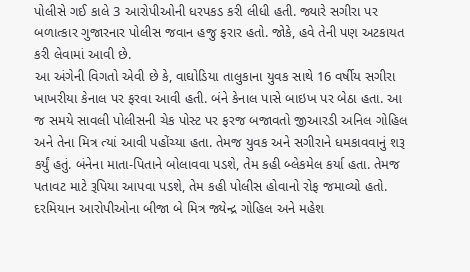પોલીસે ગઈ કાલે 3 આરોપીઓની ધરપકડ કરી લીધી હતી. જ્યારે સગીરા પર બળાત્કાર ગુજારનાર પોલીસ જવાન હજુ ફરાર હતો. જોકે, હવે તેની પણ અટકાયત કરી લેવામાં આવી છે.
આ અંગેની વિગતો એવી છે કે, વાઘોડિયા તાલુકાના યુવક સાથે 16 વર્ષીય સગીરા ખાખરીયા કેનાલ પર ફરવા આવી હતી. બંને કેનાલ પાસે બાઇખ પર બેઠા હતા. આ જ સમયે સાવલી પોલીસની ચેક પોસ્ટ પર ફરજ બજાવતો જીઆરડી અનિલ ગોહિલ અને તેના મિત્ર ત્યાં આવી પહોંચ્યા હતા. તેમજ યુવક અને સગીરાને ધમકાવવાનું શરૂ કર્યું હતું. બંનેના માતા-પિતાને બોલાવવા પડશે, તેમ કહી બ્લેકમેલ કર્યા હતા. તેમજ પતાવટ માટે રૂપિયા આપવા પડશે, તેમ કહી પોલીસ હોવાનો રોફ જમાવ્યો હતો.
દરમિયાન આરોપીઓના બીજા બે મિત્ર જ્યેન્દ્ર ગોહિલ અને મહેશ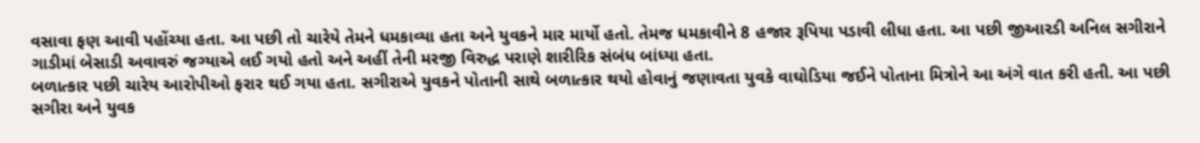વસાવા ફણ આવી પહોંચ્યા હતા. આ પછી તો ચારેયે તેમને ધમકાવ્યા હતા અને યુવકને માર માર્યો હતો. તેમજ ધમકાવીને 8 હજાર રૂપિયા પડાવી લીધા હતા. આ પછી જીઆરડી અનિલ સગીરાને ગાડીમાં બેસાડી અવાવરું જગ્યાએ લઈ ગયો હતો અને અહીં તેની મરજી વિરુદ્ધ પરાણે શારીરિક સંબંધ બાંધ્યા હતા.
બળાત્કાર પછી ચારેય આરોપીઓ ફરાર થઈ ગયા હતા. સગીરાએ યુવકને પોતાની સાથે બળાત્કાર થયો હોવાનું જણાવતા યુવકે વાઘોડિયા જઈને પોતાના મિત્રોને આ અંગે વાત કરી હતી. આ પછી સગીરા અને યુવક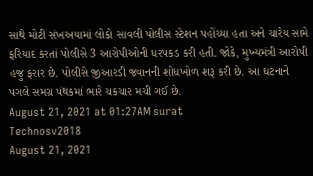સાથે મોટી સંખઅયામાં લોકો સાવલી પોલીસ સ્ટેશન પહોંચ્યા હતા અને ચારેય સામે ફરિયાદ કરતાં પોલીસે 3 આરોપીઓની ધરપકડ કરી હતી. જોકે, મુખ્યમંત્રી આરોપી હજુ ફરાર છે. પોલીસે જીઆરડી જવાનની શોધખોળ શરૂ કરી છે. આ ઘટનાને પગલે સમગ્ર પંથકમાં ભારે ચકચાર મચી ગઈ છે.
August 21, 2021 at 01:27AM surat
Technosv2018
August 21, 2021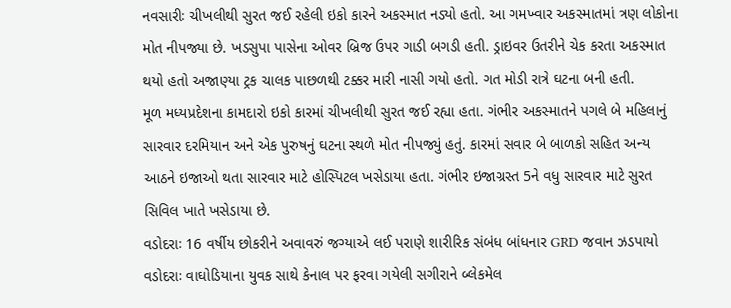નવસારીઃ ચીખલીથી સુરત જઈ રહેલી ઇકો કારને અકસ્માત નડ્યો હતો. આ ગમખ્વાર અકસ્માતમાં ત્રણ લોકોના મોત નીપજ્યા છે. ખડસુપા પાસેના ઓવર બ્રિજ ઉપર ગાડી બગડી હતી. ડ્રાઇવર ઉતરીને ચેક કરતા અકસ્માત થયો હતો અજાણ્યા ટ્રક ચાલક પાછળથી ટક્કર મારી નાસી ગયો હતો. ગત મોડી રાત્રે ઘટના બની હતી.
મૂળ મધ્યપ્રદેશના કામદારો ઇકો કારમાં ચીખલીથી સુરત જઈ રહ્યા હતા. ગંભીર અકસ્માતને પગલે બે મહિલાનું સારવાર દરમિયાન અને એક પુરુષનું ઘટના સ્થળે મોત નીપજ્યું હતું. કારમાં સવાર બે બાળકો સહિત અન્ય આઠને ઇજાઓ થતા સારવાર માટે હોસ્પિટલ ખસેડાયા હતા. ગંભીર ઇજાગ્રસ્ત 5ને વધુ સારવાર માટે સુરત સિવિલ ખાતે ખસેડાયા છે.
વડોદરાઃ 16 વર્ષીય છોકરીને અવાવરું જગ્યાએ લઈ પરાણે શારીરિક સંબંધ બાંધનાર GRD જવાન ઝડપાયો
વડોદરાઃ વાઘોડિયાના યુવક સાથે કેનાલ પર ફરવા ગયેલી સગીરાને બ્લેકમેલ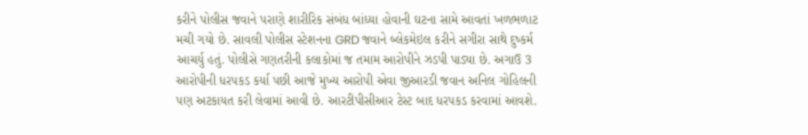કરીને પોલીસ જવાને પરાણે શારીરિક સંબંધ બાંધ્યા હોવાની ઘટના સામે આવતાં ખળભળાટ મચી ગયો છે. સાવલી પોલીસ સ્ટેશનના GRD જવાને બ્લેકમેઇલ કરીને સગીરા સાથે દુષ્કર્મ આચર્યુ હતું. પોલીસે ગણતરીની કલાકોમાં જ તમામ આરોપીને ઝડપી પાડ્યા છે. અગાઉ 3 આરોપીની ધરપકડ કર્યા પછી આજે મુખ્ય આરોપી એવા જીઆરડી જવાન અનિલ ગોહિલની પણ અટકાયત કરી લેવામાં આવી છે. આરટીપીસીઆર ટેસ્ટ બાદ ધરપકડ કરવામાં આવશે.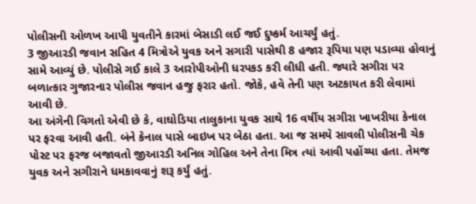પોલીસની ઓળખ આપી યુવતીને કારમાં બેસાડી લઈ જઈ દુષ્કર્મ આચર્યું હતું.
3 જીઆરડી જવાન સહિત 4 મિત્રોએ યુવક અને સગારી પાસેથી 8 હજાર રૂપિયા પણ પડાવ્યા હોવાનું સામે આવ્યું છે. પોલીસે ગઈ કાલે 3 આરોપીઓની ધરપકડ કરી લીધી હતી. જ્યારે સગીરા પર બળાત્કાર ગુજારનાર પોલીસ જવાન હજુ ફરાર હતો. જોકે, હવે તેની પણ અટકાયત કરી લેવામાં આવી છે.
આ અંગેની વિગતો એવી છે કે, વાઘોડિયા તાલુકાના યુવક સાથે 16 વર્ષીય સગીરા ખાખરીયા કેનાલ પર ફરવા આવી હતી. બંને કેનાલ પાસે બાઇખ પર બેઠા હતા. આ જ સમયે સાવલી પોલીસની ચેક પોસ્ટ પર ફરજ બજાવતો જીઆરડી અનિલ ગોહિલ અને તેના મિત્ર ત્યાં આવી પહોંચ્યા હતા. તેમજ યુવક અને સગીરાને ધમકાવવાનું શરૂ કર્યું હતું.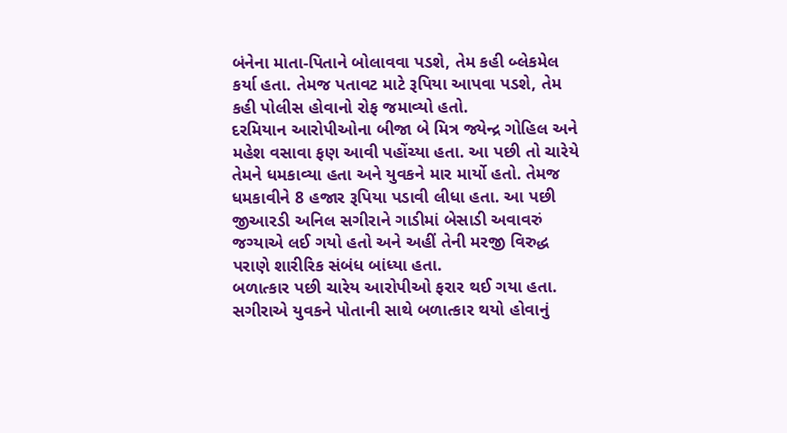બંનેના માતા-પિતાને બોલાવવા પડશે, તેમ કહી બ્લેકમેલ કર્યા હતા. તેમજ પતાવટ માટે રૂપિયા આપવા પડશે, તેમ કહી પોલીસ હોવાનો રોફ જમાવ્યો હતો.
દરમિયાન આરોપીઓના બીજા બે મિત્ર જ્યેન્દ્ર ગોહિલ અને મહેશ વસાવા ફણ આવી પહોંચ્યા હતા. આ પછી તો ચારેયે તેમને ધમકાવ્યા હતા અને યુવકને માર માર્યો હતો. તેમજ ધમકાવીને 8 હજાર રૂપિયા પડાવી લીધા હતા. આ પછી જીઆરડી અનિલ સગીરાને ગાડીમાં બેસાડી અવાવરું જગ્યાએ લઈ ગયો હતો અને અહીં તેની મરજી વિરુદ્ધ પરાણે શારીરિક સંબંધ બાંધ્યા હતા.
બળાત્કાર પછી ચારેય આરોપીઓ ફરાર થઈ ગયા હતા. સગીરાએ યુવકને પોતાની સાથે બળાત્કાર થયો હોવાનું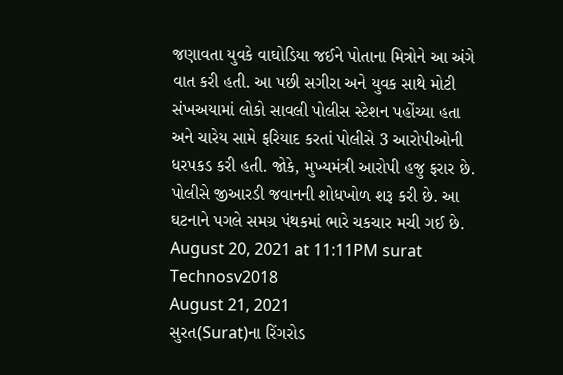જણાવતા યુવકે વાઘોડિયા જઈને પોતાના મિત્રોને આ અંગે વાત કરી હતી. આ પછી સગીરા અને યુવક સાથે મોટી સંખઅયામાં લોકો સાવલી પોલીસ સ્ટેશન પહોંચ્યા હતા અને ચારેય સામે ફરિયાદ કરતાં પોલીસે 3 આરોપીઓની ધરપકડ કરી હતી. જોકે, મુખ્યમંત્રી આરોપી હજુ ફરાર છે. પોલીસે જીઆરડી જવાનની શોધખોળ શરૂ કરી છે. આ ઘટનાને પગલે સમગ્ર પંથકમાં ભારે ચકચાર મચી ગઈ છે.
August 20, 2021 at 11:11PM surat
Technosv2018
August 21, 2021
સુરત(Surat)ના રિંગરોડ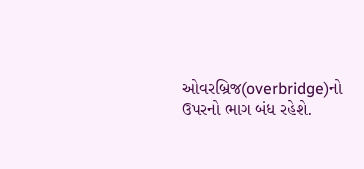ઓવરબ્રિજ(overbridge)નો ઉપરનો ભાગ બંધ રહેશે.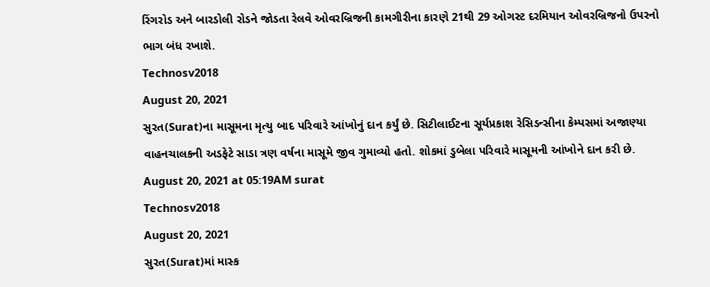રિંગરોડ અને બારડોલી રોડને જોડતા રેલવે ઓવરબ્રિજની કામગીરીના કારણે 21થી 29 ઓગસ્ટ દરમિયાન ઓવરબ્રિજનો ઉપરનો ભાગ બંધ રખાશે.
Technosv2018
August 20, 2021
સુરત(Surat)ના માસૂમના મૃત્યુ બાદ પરિવારે આંખોનું દાન કર્યું છે. સિટીલાઈટના સૂર્યપ્રકાશ રેસિડન્સીના કેમ્પસમાં અજાણ્યા વાહનચાલકની અડફેટે સાડા ત્રણ વર્ષના માસૂમે જીવ ગુમાવ્યો હતો. શોકમાં ડુબેલા પરિવારે માસૂમની આંખોને દાન કરી છે.
August 20, 2021 at 05:19AM surat
Technosv2018
August 20, 2021
સુરત(Surat)માં માસ્ક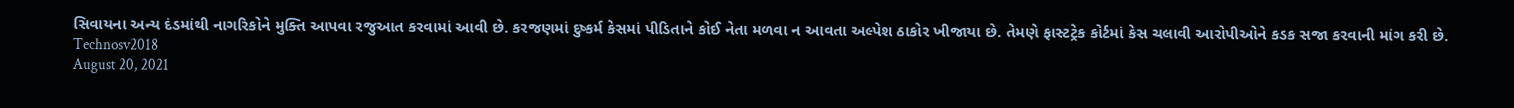સિવાયના અન્ય દંડમાંથી નાગરિકોને મુક્તિ આપવા રજુઆત કરવામાં આવી છે. કરજણમાં દુષ્કર્મ કેસમાં પીડિતાને કોઈ નેતા મળવા ન આવતા અલ્પેશ ઠાકોર ખીજાયા છે. તેમણે ફાસ્ટટ્રેક કોર્ટમાં કેસ ચલાવી આરોપીઓને કડક સજા કરવાની માંગ કરી છે.
Technosv2018
August 20, 2021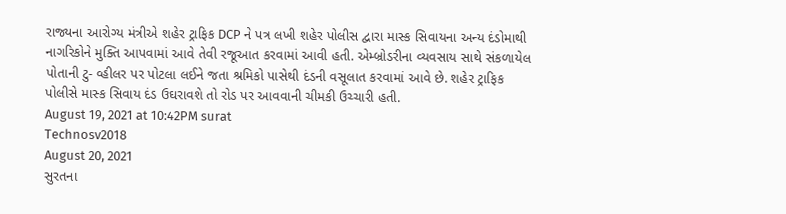રાજ્યના આરોગ્ય મંત્રીએ શહેર ટ્રાફિક DCP ને પત્ર લખી શહેર પોલીસ દ્વારા માસ્ક સિવાયના અન્ય દંડોમાથી નાગરિકોને મુક્તિ આપવામાં આવે તેવી રજૂઆત કરવામાં આવી હતી. એમ્બ્રોડરીના વ્યવસાય સાથે સંકળાયેલ પોતાની ટુ- વ્હીલર પર પોટલા લઈને જતા શ્રમિકો પાસેથી દંડની વસૂલાત કરવામાં આવે છે. શહેર ટ્રાફિક પોલીસે માસ્ક સિવાય દંડ ઉઘરાવશે તો રોડ પર આવવાની ચીમકી ઉચ્ચારી હતી.
August 19, 2021 at 10:42PM surat
Technosv2018
August 20, 2021
સુરતના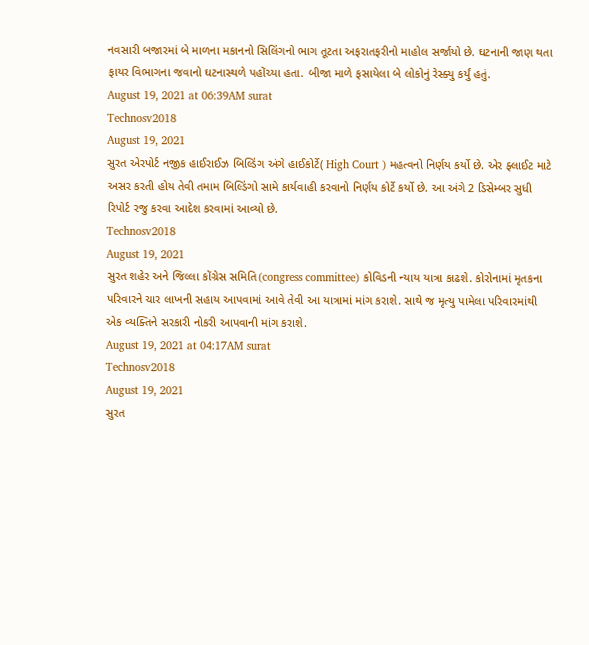નવસારી બજારમાં બે માળના મકાનનો સિલિંગનો ભાગ તૂટતા અફરાતફરીનો માહોલ સર્જાયો છે. ઘટનાની જાણ થતા ફાયર વિભાગના જવાનો ઘટનાસ્થળે પહોંચ્યા હતા. બીજા માળે ફસાયેલા બે લોકોનું રેસ્ક્યુ કર્યું હતું.
August 19, 2021 at 06:39AM surat
Technosv2018
August 19, 2021
સુરત એરપોર્ટ નજીક હાઈરાઈઝ બિલ્ડિંગ અંગે હાઈકોર્ટે( High Court ) મહત્વનો નિર્ણય કર્યો છે. એર ફ્લાઈટ માટે અસર કરતી હોય તેવી તમામ બિલ્ડિંગો સામે કાર્યવાહી કરવાનો નિર્ણય કોર્ટે કર્યો છે. આ અંગે 2 ડિસેમ્બર સુધી રિપોર્ટ રજુ કરવા આદેશ કરવામાં આવ્યો છે.
Technosv2018
August 19, 2021
સુરત શહેર અને જિલ્લા કોંગ્રેસ સમિતિ(congress committee) કોવિડની ન્યાય યાત્રા કાઢશે. કોરોનામાં મૃતકના પરિવારને ચાર લાખની સહાય આપવામાં આવે તેવી આ યાત્રામાં માંગ કરાશે. સાથે જ મૃત્યુ પામેલા પરિવારમાંથી એક વ્યક્તિને સરકારી નોકરી આપવાની માંગ કરાશે.
August 19, 2021 at 04:17AM surat
Technosv2018
August 19, 2021
સુરત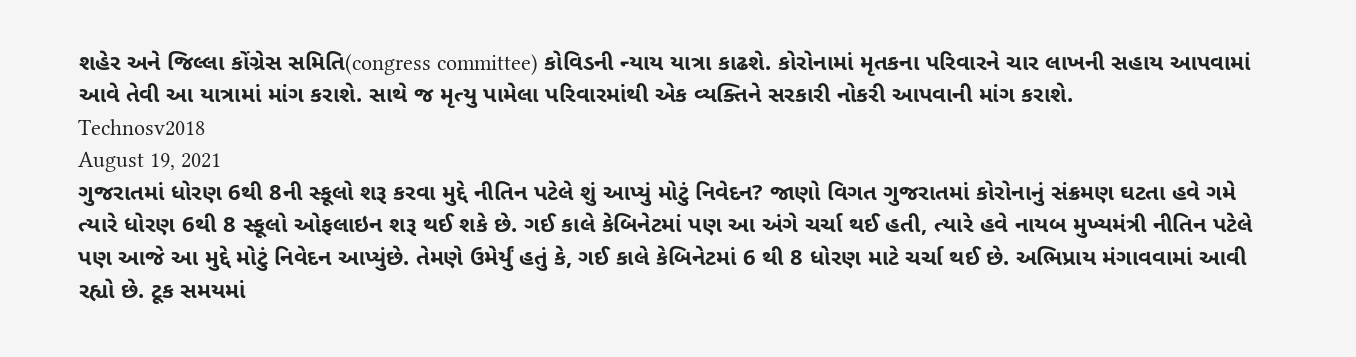શહેર અને જિલ્લા કોંગ્રેસ સમિતિ(congress committee) કોવિડની ન્યાય યાત્રા કાઢશે. કોરોનામાં મૃતકના પરિવારને ચાર લાખની સહાય આપવામાં આવે તેવી આ યાત્રામાં માંગ કરાશે. સાથે જ મૃત્યુ પામેલા પરિવારમાંથી એક વ્યક્તિને સરકારી નોકરી આપવાની માંગ કરાશે.
Technosv2018
August 19, 2021
ગુજરાતમાં ધોરણ 6થી 8ની સ્કૂલો શરૂ કરવા મુદ્દે નીતિન પટેલે શું આપ્યું મોટું નિવેદન? જાણો વિગત ગુજરાતમાં કોરોનાનું સંક્રમણ ઘટતા હવે ગમે ત્યારે ધોરણ 6થી 8 સ્કૂલો ઓફલાઇન શરૂ થઈ શકે છે. ગઈ કાલે કેબિનેટમાં પણ આ અંગે ચર્ચા થઈ હતી, ત્યારે હવે નાયબ મુખ્યમંત્રી નીતિન પટેલે પણ આજે આ મુદ્દે મોટું નિવેદન આપ્યુંછે. તેમણે ઉમેર્યું હતું કે, ગઈ કાલે કેબિનેટમાં 6 થી 8 ધોરણ માટે ચર્ચા થઈ છે. અભિપ્રાય મંગાવવામાં આવી રહ્યો છે. ટૂક સમયમાં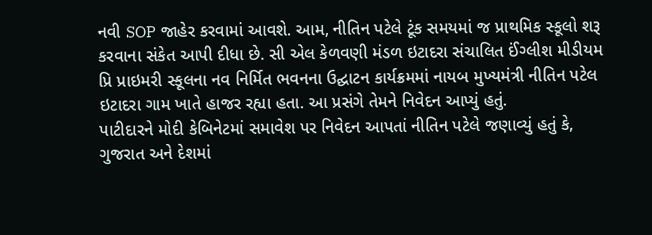નવી SOP જાહેર કરવામાં આવશે. આમ, નીતિન પટેલે ટૂંક સમયમાં જ પ્રાથમિક સ્કૂલો શરૂ કરવાના સંકેત આપી દીધા છે. સી એલ કેળવણી મંડળ ઇટાદરા સંચાલિત ઈંગ્લીશ મીડીયમ પ્રિ પ્રાઇમરી સ્કૂલના નવ નિર્મિત ભવનના ઉદ્ઘાટન કાર્યક્રમમાં નાયબ મુખ્યમંત્રી નીતિન પટેલ ઇટાદરા ગામ ખાતે હાજર રહ્યા હતા. આ પ્રસંગે તેમને નિવેદન આપ્યું હતું.
પાટીદારને મોદી કેબિનેટમાં સમાવેશ પર નિવેદન આપતાં નીતિન પટેલે જણાવ્યું હતું કે, ગુજરાત અને દેશમાં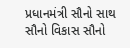પ્રધાનમંત્રી સૌનો સાથ સૌનો વિકાસ સૌનો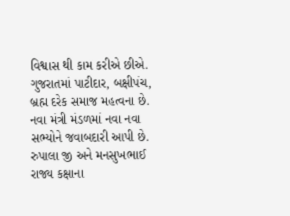વિશ્વાસ થી કામ કરીએ છીએ. ગુજરાતમાં પાટીદાર, બક્ષીપંચ, બ્રહ્મ દરેક સમાજ મહત્વના છે. નવા મંત્રી મંડળમાં નવા નવા સભ્યોને જવાબદારી આપી છે. રુપાલા જી અને મનસુખભાઈ રાજ્ય કક્ષાના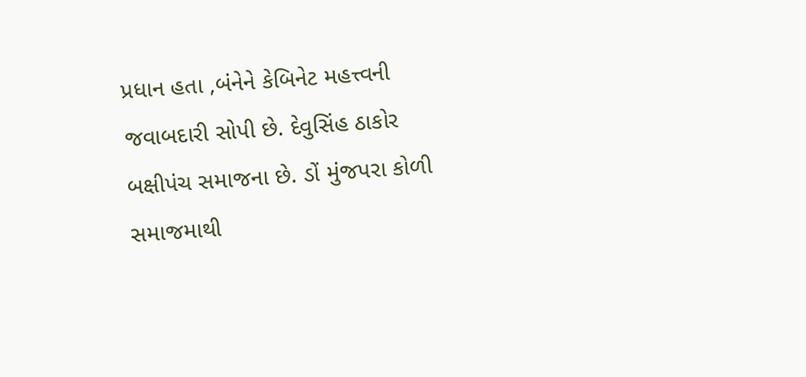પ્રધાન હતા ,બંનેને કેબિનેટ મહત્ત્વની જવાબદારી સોપી છે. દેવુસિંહ ઠાકોર બક્ષીપંચ સમાજના છે. ડોં મુંજપરા કોળી સમાજમાથી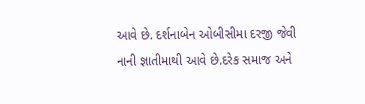આવે છે. દર્શનાબેન ઓબીસીમા દરજી જેવી નાની જ્ઞાતીમાથી આવે છે.દરેક સમાજ અને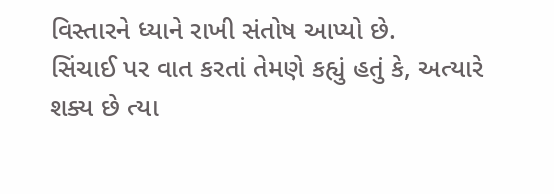વિસ્તારને ધ્યાને રાખી સંતોષ આપ્યો છે.
સિંચાઈ પર વાત કરતાં તેમણે કહ્યું હતું કે, અત્યારે શક્ય છે ત્યા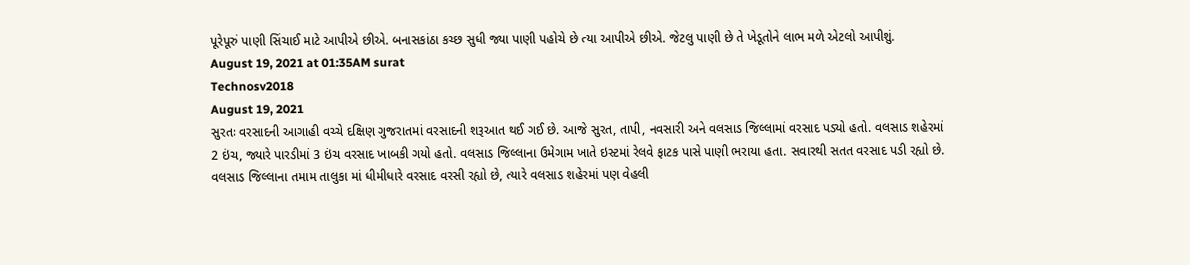પૂરેપૂરું પાણી સિંચાઈ માટે આપીએ છીએ. બનાસકાંઠા કચ્છ સુધી જ્યા પાણી પહોચે છે ત્યા આપીએ છીએ. જેટલુ પાણી છે તે ખેડૂતોને લાભ મળે એટલો આપીશું.
August 19, 2021 at 01:35AM surat
Technosv2018
August 19, 2021
સુરતઃ વરસાદની આગાહી વચ્ચે દક્ષિણ ગુજરાતમાં વરસાદની શરૂઆત થઈ ગઈ છે. આજે સુરત, તાપી, નવસારી અને વલસાડ જિલ્લામાં વરસાદ પડ્યો હતો. વલસાડ શહેરમાં 2 ઇંચ, જ્યારે પારડીમાં 3 ઇંચ વરસાદ ખાબકી ગયો હતો. વલસાડ જિલ્લાના ઉમેગામ ખાતે ઇસ્ટમાં રેલવે ફાટક પાસે પાણી ભરાયા હતા. સવારથી સતત વરસાદ પડી રહ્યો છે.
વલસાડ જિલ્લાના તમામ તાલુકા માં ધીમીધારે વરસાદ વરસી રહ્યો છે, ત્યારે વલસાડ શહેરમાં પણ વેહલી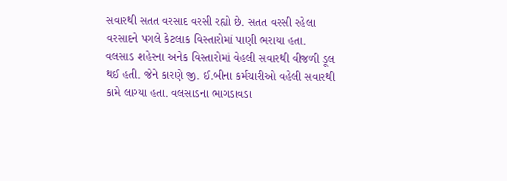સવારથી સતત વરસાદ વરસી રહ્યો છે. સતત વરસી રહેલા વરસાદને પગલે કેટલાક વિસ્તારોમાં પાણી ભરાયા હતા. વલસાડ શહેરના અનેક વિસ્તારોમાં વેહલી સવારથી વીજળી ડૂલ થઈ હતી. જેને કારણે જી. ઈ.બીના કર્મચારીઓ વહેલી સવારથી કામે લાગ્યા હતા. વલસાડના ભાગડાવડા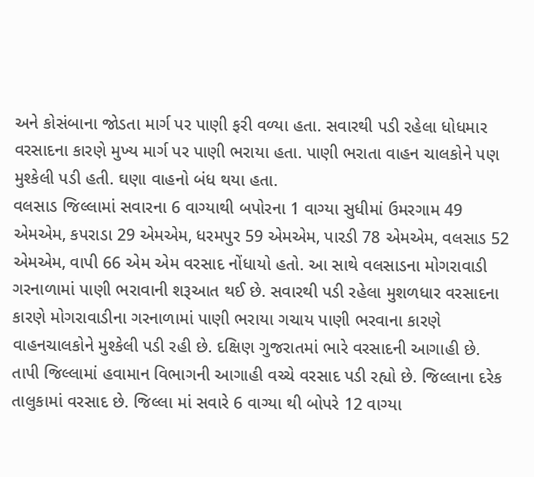અને કોસંબાના જોડતા માર્ગ પર પાણી ફરી વળ્યા હતા. સવારથી પડી રહેલા ધોધમાર વરસાદના કારણે મુખ્ય માર્ગ પર પાણી ભરાયા હતા. પાણી ભરાતા વાહન ચાલકોને પણ મુશ્કેલી પડી હતી. ઘણા વાહનો બંધ થયા હતા.
વલસાડ જિલ્લામાં સવારના 6 વાગ્યાથી બપોરના 1 વાગ્યા સુધીમાં ઉમરગામ 49 એમએમ, કપરાડા 29 એમએમ, ધરમપુર 59 એમએમ, પારડી 78 એમએમ, વલસાડ 52 એમએમ, વાપી 66 એમ એમ વરસાદ નોંધાયો હતો. આ સાથે વલસાડના મોગરાવાડી ગરનાળામાં પાણી ભરાવાની શરૂઆત થઈ છે. સવારથી પડી રહેલા મુશળધાર વરસાદના કારણે મોગરાવાડીના ગરનાળામાં પાણી ભરાયા ગચાય પાણી ભરવાના કારણે વાહનચાલકોને મુશ્કેલી પડી રહી છે. દક્ષિણ ગુજરાતમાં ભારે વરસાદની આગાહી છે.
તાપી જિલ્લામાં હવામાન વિભાગની આગાહી વચ્ચે વરસાદ પડી રહ્યો છે. જિલ્લાના દરેક તાલુકામાં વરસાદ છે. જિલ્લા માં સવારે 6 વાગ્યા થી બોપરે 12 વાગ્યા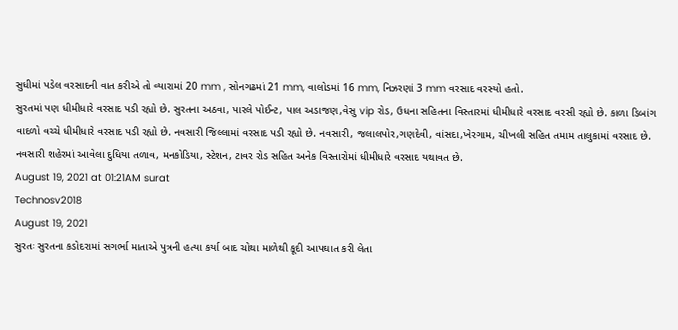સુધીમાં પડેલ વરસાદની વાત કરીએ તો વ્યારામાં 20 mm , સોનગઢમાં 21 mm, વાલોડમાં 16 mm, નિઝરણાં 3 mm વરસાદ વરસ્યો હતો.
સુરતમાં પણ ધીમીધારે વરસાદ પડી રહ્યો છે. સુરતના અઠવા, પારલે પોઈન્ટ, પાલ અડાજણ,વેસુ vip રોડ, ઉધના સહિતના વિસ્તારમાં ધીમીધારે વરસાદ વરસી રહ્યો છે. કાળા ડિબાંગ વાદળો વચ્ચે ધીમીધારે વરસાદ પડી રહ્યો છે. નવસારી જિલ્લામાં વરસાદ પડી રહ્યો છે. નવસારી, જલાલપોર,ગણદેવી, વાંસદા,ખેરગામ, ચીખલી સહિત તમામ તાલુકામાં વરસાદ છે. નવસારી શહેરમાં આવેલા દુધિયા તળાવ, મનકોડિયા, સ્ટેશન, ટાવર રોડ સહિત અનેક વિસ્તારોમાં ધીમીધારે વરસાદ યથાવત છે.
August 19, 2021 at 01:21AM surat
Technosv2018
August 19, 2021
સુરતઃ સુરતના કડોદરામાં સગર્ભા માતાએ પુત્રની હત્યા કર્યા બાદ ચોથા માળેથી કૂદી આપઘાત કરી લેતા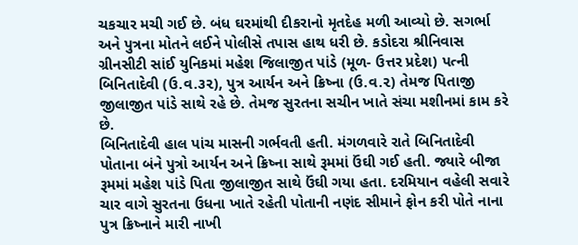ચકચાર મચી ગઈ છે. બંધ ઘરમાંથી દીકરાનો મૃતદેહ મળી આવ્યો છે. સગર્ભા અને પુત્રના મોતને લઈને પોલીસે તપાસ હાથ ધરી છે. કડોદરા શ્રીનિવાસ ગ્રીનસીટી સાંઈ યુનિકમાં મહેશ જિલાજીત પાંડે (મૂળ- ઉત્તર પ્રદેશ) પત્ની બિનિતાદેવી (ઉ.વ.૩૨), પુત્ર આર્યન અને ક્રિષ્ના (ઉ.વ.૨) તેમજ પિતાજી જીલાજીત પાંડે સાથે રહે છે. તેમજ સુરતના સચીન ખાતે સંચા મશીનમાં કામ કરે છે.
બિનિતાદેવી હાલ પાંચ માસની ગર્ભવતી હતી. મંગળવારે રાતે બિનિતાદેવી પોતાના બંને પુત્રો આર્યન અને ક્રિષ્ના સાથે રૂમમાં ઉંઘી ગઈ હતી. જ્યારે બીજા રૂમમાં મહેશ પાંડે પિતા જીલાજીત સાથે ઉંઘી ગયા હતા. દરમિયાન વહેલી સવારે ચાર વાગે સુરતના ઉધના ખાતે રહેતી પોતાની નણંદ સીમાને ફોન કરી પોતે નાના પુત્ર ક્રિષ્નાને મારી નાખી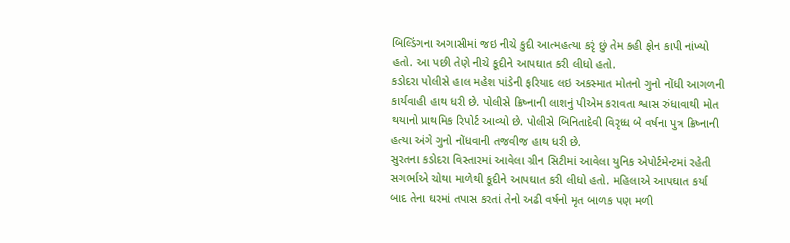બિલ્ડિંગના અગાસીમાં જઇ નીચે કુદી આત્મહત્યા કરૃં છું તેમ કહી ફોન કાપી નાંખ્યો હતો. આ પછી તેણે નીચે કૂદીને આપઘાત કરી લીધો હતો.
કડોદરા પોલીસે હાલ મહેશ પાંડેની ફરિયાદ લઇ અકસ્માત મોતનો ગુનો નોંધી આગળની કાર્યવાહી હાથ ધરી છે. પોલીસે ક્રિષ્નાની લાશનું પીએમ કરાવતા શ્વાસ રુંધાવાથી મોત થયાનો પ્રાથમિક રિપોર્ટ આવ્યો છે. પોલીસે બિનિતાદેવી વિરૃધ્ધ બે વર્ષના પુત્ર ક્રિષ્નાની હત્યા અંગે ગુનો નોંધવાની તજવીજ હાથ ધરી છે.
સુરતના કડોદરા વિસ્તારમાં આવેલા ગ્રીન સિટીમાં આવેલા યુનિક એપોર્ટમેન્ટમાં રહેતી સગર્ભાએ ચોથા માળેથી કૂદીને આપઘાત કરી લીધો હતો. મહિલાએ આપઘાત કર્યા બાદ તેના ઘરમાં તપાસ કરતાં તેનો અઢી વર્ષનો મૃત બાળક પણ મળી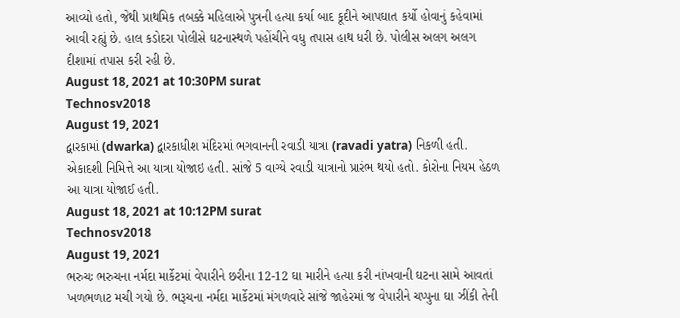આવ્યો હતો, જેથી પ્રાથમિક તબક્કે મહિલાએ પુત્રની હત્યા કર્યા બાદ કૂદીને આપઘાત કર્યો હોવાનું કહેવામાં આવી રહ્યું છે. હાલ કડોદરા પોલીસે ઘટનાસ્થળે પહોંચીને વધુ તપાસ હાથ ધરી છે. પોલીસ અલગ અલગ દીશામાં તપાસ કરી રહી છે.
August 18, 2021 at 10:30PM surat
Technosv2018
August 19, 2021
દ્વારકામાં (dwarka) દ્વારકાધીશ મંદિરમાં ભગવાનની રવાડી યાત્રા (ravadi yatra) નિકળી હતી. એકાદશી નિમિત્તે આ યાત્રા યોજાઇ હતી. સાંજે 5 વાગ્યે રવાડી યાત્રાનો પ્રારંભ થયો હતો. કોરોના નિયમ હેઠળ આ યાત્રા યોજાઈ હતી.
August 18, 2021 at 10:12PM surat
Technosv2018
August 19, 2021
ભરુચઃ ભરુચના નર્મદા માર્કેટમાં વેપારીને છરીના 12-12 ઘા મારીને હત્યા કરી નાંખવાની ઘટના સામે આવતાં ખળભળાટ મચી ગયો છે. ભરૂચના નર્મદા માર્કેટમાં મંગળવારે સાંજે જાહેરમાં જ વેપારીને ચપ્પુના ઘા ઝીંકી તેની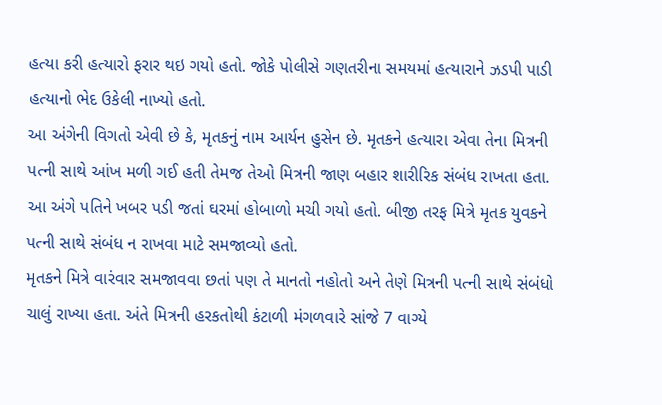હત્યા કરી હત્યારો ફરાર થઇ ગયો હતો. જોકે પોલીસે ગણતરીના સમયમાં હત્યારાને ઝડપી પાડી હત્યાનો ભેદ ઉકેલી નાખ્યો હતો.
આ અંગેની વિગતો એવી છે કે, મૃતકનું નામ આર્યન હુસેન છે. મૃતકને હત્યારા એવા તેના મિત્રની પત્ની સાથે આંખ મળી ગઈ હતી તેમજ તેઓ મિત્રની જાણ બહાર શારીરિક સંબંધ રાખતા હતા. આ અંગે પતિને ખબર પડી જતાં ઘરમાં હોબાળો મચી ગયો હતો. બીજી તરફ મિત્રે મૃતક યુવકને પત્ની સાથે સંબંધ ન રાખવા માટે સમજાવ્યો હતો.
મૃતકને મિત્રે વારંવાર સમજાવવા છતાં પણ તે માનતો નહોતો અને તેણે મિત્રની પત્ની સાથે સંબંધો ચાલું રાખ્યા હતા. અંતે મિત્રની હરકતોથી કંટાળી મંગળવારે સાંજે 7 વાગ્યે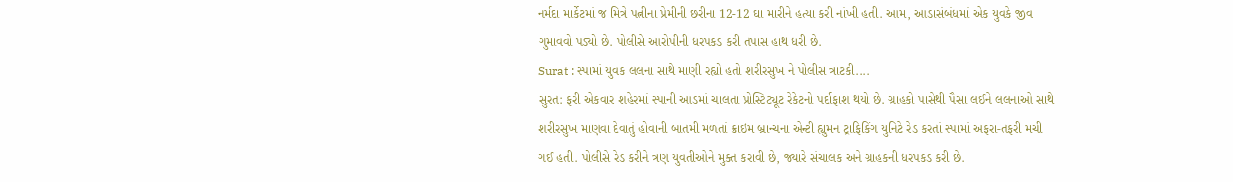નર્મદા માર્કેટમાં જ મિત્રે પત્નીના પ્રેમીની છરીના 12-12 ઘા મારીને હત્યા કરી નાંખી હતી. આમ, આડાસંબંધમાં એક યુવકે જીવ ગુમાવવો પડ્યો છે. પોલીસે આરોપીની ધરપકડ કરી તપાસ હાથ ધરી છે.
Surat : સ્પામાં યુવક લલના સાથે માણી રહ્યો હતો શરીરસુખ ને પોલીસ ત્રાટકી....
સુરત: ફરી એકવાર શહેરમાં સ્પાની આડમાં ચાલતા પ્રોસ્ટિટ્યૂટ રેકેટનો પર્દાફાશ થયો છે. ગ્રાહકો પાસેથી પૈસા લઈને લલનાઓ સાથે શરીરસુખ માણવા દેવાતું હોવાની બાતમી મળતાં ક્રાઇમ બ્રાન્ચના એન્ટી હ્યુમન ટ્રાફિકિંગ યુનિટે રેડ કરતાં સ્પામાં અફરા-તફરી મચી ગઈ હતી. પોલીસે રેડ કરીને ત્રણ યુવતીઓને મુક્ત કરાવી છે, જ્યારે સંચાલક અને ગ્રાહકની ધરપકડ કરી છે.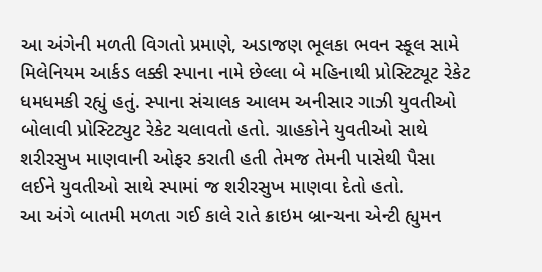આ અંગેની મળતી વિગતો પ્રમાણે, અડાજણ ભૂલકા ભવન સ્કૂલ સામે મિલેનિયમ આર્કડ લક્કી સ્પાના નામે છેલ્લા બે મહિનાથી પ્રોસ્ટિટ્યૂટ રેકેટ ધમધમકી રહ્યું હતું. સ્પાના સંચાલક આલમ અનીસાર ગાઝી યુવતીઓ બોલાવી પ્રોસ્ટિટ્યુટ રેકેટ ચલાવતો હતો. ગ્રાહકોને યુવતીઓ સાથે શરીરસુખ માણવાની ઓફર કરાતી હતી તેમજ તેમની પાસેથી પૈસા લઈને યુવતીઓ સાથે સ્પામાં જ શરીરસુખ માણવા દેતો હતો.
આ અંગે બાતમી મળતા ગઈ કાલે રાતે ક્રાઇમ બ્રાન્ચના એન્ટી હ્યુમન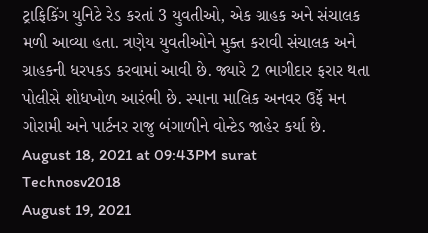ટ્રાફિકિંગ યુનિટે રેડ કરતાં 3 યુવતીઓ, એક ગ્રાહક અને સંચાલક મળી આવ્યા હતા. ત્રણેય યુવતીઓને મુક્ત કરાવી સંચાલક અને ગ્રાહકની ધરપકડ કરવામાં આવી છે. જ્યારે 2 ભાગીદાર ફરાર થતા પોલીસે શોધખોળ આરંભી છે. સ્પાના માલિક અનવર ઉર્ફે મન ગોરામી અને પાર્ટનર રાજુ બંગાળીને વોન્ટેડ જાહેર કર્યા છે.
August 18, 2021 at 09:43PM surat
Technosv2018
August 19, 2021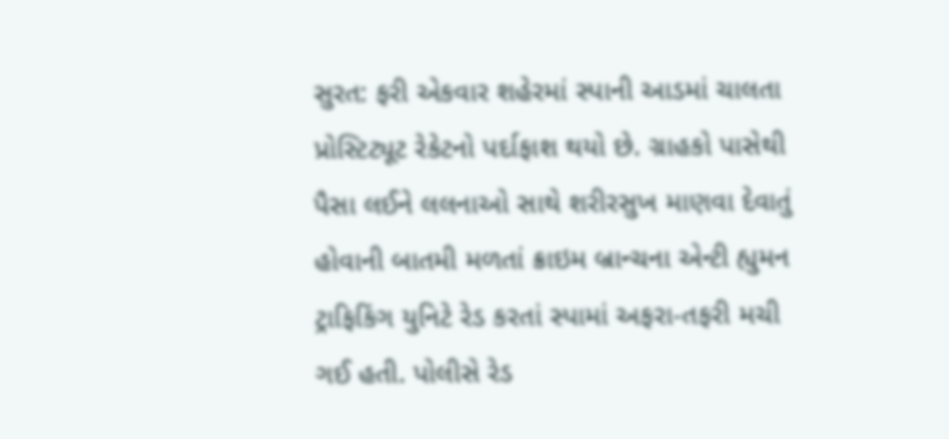સુરત: ફરી એકવાર શહેરમાં સ્પાની આડમાં ચાલતા પ્રોસ્ટિટ્યૂટ રેકેટનો પર્દાફાશ થયો છે. ગ્રાહકો પાસેથી પૈસા લઈને લલનાઓ સાથે શરીરસુખ માણવા દેવાતું હોવાની બાતમી મળતાં ક્રાઇમ બ્રાન્ચના એન્ટી હ્યુમન ટ્રાફિકિંગ યુનિટે રેડ કરતાં સ્પામાં અફરા-તફરી મચી ગઈ હતી. પોલીસે રેડ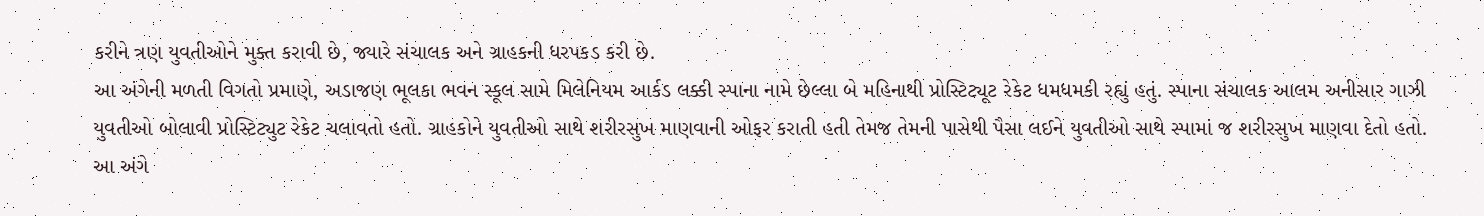કરીને ત્રણ યુવતીઓને મુક્ત કરાવી છે, જ્યારે સંચાલક અને ગ્રાહકની ધરપકડ કરી છે.
આ અંગેની મળતી વિગતો પ્રમાણે, અડાજણ ભૂલકા ભવન સ્કૂલ સામે મિલેનિયમ આર્કડ લક્કી સ્પાના નામે છેલ્લા બે મહિનાથી પ્રોસ્ટિટ્યૂટ રેકેટ ધમધમકી રહ્યું હતું. સ્પાના સંચાલક આલમ અનીસાર ગાઝી યુવતીઓ બોલાવી પ્રોસ્ટિટ્યુટ રેકેટ ચલાવતો હતો. ગ્રાહકોને યુવતીઓ સાથે શરીરસુખ માણવાની ઓફર કરાતી હતી તેમજ તેમની પાસેથી પૈસા લઈને યુવતીઓ સાથે સ્પામાં જ શરીરસુખ માણવા દેતો હતો.
આ અંગે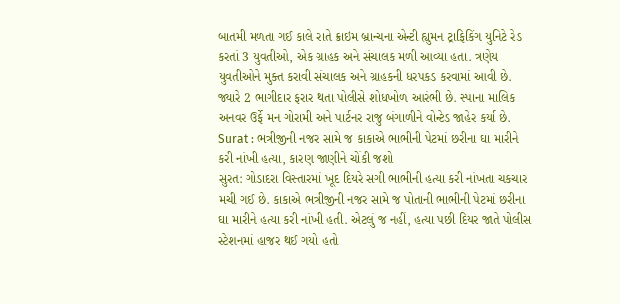બાતમી મળતા ગઈ કાલે રાતે ક્રાઇમ બ્રાન્ચના એન્ટી હ્યુમન ટ્રાફિકિંગ યુનિટે રેડ કરતાં 3 યુવતીઓ, એક ગ્રાહક અને સંચાલક મળી આવ્યા હતા. ત્રણેય યુવતીઓને મુક્ત કરાવી સંચાલક અને ગ્રાહકની ધરપકડ કરવામાં આવી છે. જ્યારે 2 ભાગીદાર ફરાર થતા પોલીસે શોધખોળ આરંભી છે. સ્પાના માલિક અનવર ઉર્ફે મન ગોરામી અને પાર્ટનર રાજુ બંગાળીને વોન્ટેડ જાહેર કર્યા છે.
Surat : ભત્રીજીની નજર સામે જ કાકાએ ભાભીની પેટમાં છરીના ઘા મારીને કરી નાંખી હત્યા, કારણ જાણીને ચોંકી જશો
સુરત: ગોડાદરા વિસ્તારમાં ખૂદ દિયરે સગી ભાભીની હત્યા કરી નાંખતા ચકચાર મચી ગઈ છે. કાકાએ ભત્રીજીની નજર સામે જ પોતાની ભાભીની પેટમાં છરીના ઘા મારીને હત્યા કરી નાંખી હતી. એટલું જ નહીં, હત્યા પછી દિયર જાતે પોલીસ સ્ટેશનમાં હાજર થઈ ગયો હતો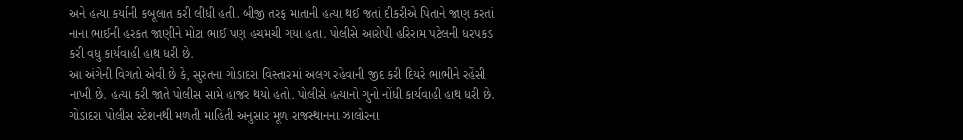અને હત્યા કર્યાની કબૂલાત કરી લીધી હતી. બીજી તરફ માતાની હત્યા થઈ જતાં દીકરીએ પિતાને જાણ કરતાં નાના ભાઈની હરકત જાણીને મોટા ભાઈ પણ હચમચી ગયા હતા. પોલીસે આરોપી હરિરામ પટેલની ધરપકડ કરી વધુ કાર્યવાહી હાથ ધરી છે.
આ અંગેની વિગતો એવી છે કે, સુરતના ગોડાદરા વિસ્તારમાં અલગ રહેવાની જીદ કરી દિયરે ભાભીને રહેંસી નાખી છે. હત્યા કરી જાતે પોલીસ સામે હાજર થયો હતો. પોલીસે હત્યાનો ગુનો નોંધી કાર્યવાહી હાથ ધરી છે. ગોડાદરા પોલીસ સ્ટેશનથી મળતી માહિતી અનુસાર મૂળ રાજસ્થાનના ઝાલોરના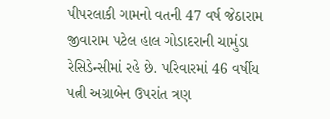પીપરલાકી ગામનો વતની 47 વર્ષ જેઠારામ જીવારામ પટેલ હાલ ગોડાદરાની ચામુંડા રેસિડેન્સીમાં રહે છે. પરિવારમાં 46 વર્ષીય પત્ની અગ્રાબેન ઉપરાંત ત્રણ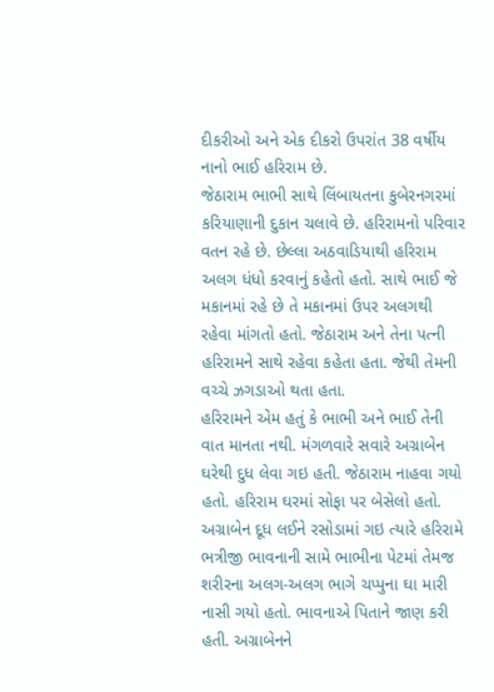દીકરીઓ અને એક દીકરો ઉપરાંત 38 વર્ષીય નાનો ભાઈ હરિરામ છે.
જેઠારામ ભાભી સાથે લિંબાયતના કુબેરનગરમાં કરિયાણાની દુકાન ચલાવે છે. હરિરામનો પરિવાર વતન રહે છે. છેલ્લા અઠવાડિયાથી હરિરામ અલગ ધંધો કરવાનું કહેતો હતો. સાથે ભાઈ જે મકાનમાં રહે છે તે મકાનમાં ઉપર અલગથી રહેવા માંગતો હતો. જેઠારામ અને તેના પત્ની હરિરામને સાથે રહેવા કહેતા હતા. જેથી તેમની વચ્ચે ઝગડાઓ થતા હતા.
હરિરામને એમ હતું કે ભાભી અને ભાઈ તેની વાત માનતા નથી. મંગળવારે સવારે અગ્રાબેન ઘરેથી દુધ લેવા ગઇ હતી. જેઠારામ નાહવા ગયો હતો. હરિરામ ઘરમાં સોફા પર બેસેલો હતો. અગ્રાબેન દૂધ લઈને રસોડામાં ગઇ ત્યારે હરિરામે ભત્રીજી ભાવનાની સામે ભાભીના પેટમાં તેમજ શરીરના અલગ-અલગ ભાગે ચપ્પુના ઘા મારી નાસી ગયો હતો. ભાવનાએ પિતાને જાણ કરી હતી. અગ્રાબેનને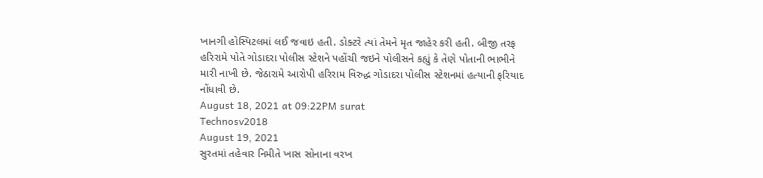ખાનગી હોસ્પિટલમાં લઈ જવાઇ હતી. ડોક્ટરે ત્યાં તેમને મૃત જાહેર કરી હતી. બીજી તરફ હરિરામે પોતે ગોડાદરા પોલીસ સ્ટેશને પહોંચી જઇને પોલીસને કહ્યું કે તેણે પોતાની ભાભીને મારી નાખી છે. જેઠારામે આરોપી હરિરામ વિરુદ્ધ ગોડાદરા પોલીસ સ્ટેશનમાં હત્યાની ફરિયાદ નોંધાવી છે.
August 18, 2021 at 09:22PM surat
Technosv2018
August 19, 2021
સુરતમાં તહેવાર નિમીતે ખાસ સોનાના વરખ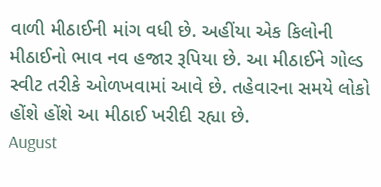વાળી મીઠાઈની માંગ વધી છે. અહીંયા એક કિલોની મીઠાઈનો ભાવ નવ હજાર રૂપિયા છે. આ મીઠાઈને ગોલ્ડ સ્વીટ તરીકે ઓળખવામાં આવે છે. તહેવારના સમયે લોકો હોંશે હોંશે આ મીઠાઈ ખરીદી રહ્યા છે.
August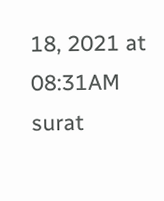18, 2021 at 08:31AM surat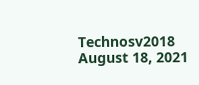Technosv2018
August 18, 2021